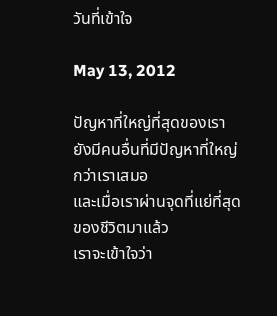วันที่เข้าใจ

May 13, 2012

ปัญหาที่ใหญ่ที่สุดของเรา
ยังมีคนอื่นที่มีปัญหาที่ใหญ่กว่าเราเสมอ
และเมื่อเราผ่านจุดที่แย่ที่สุดของชีวิตมาแล้ว
เราจะเข้าใจว่า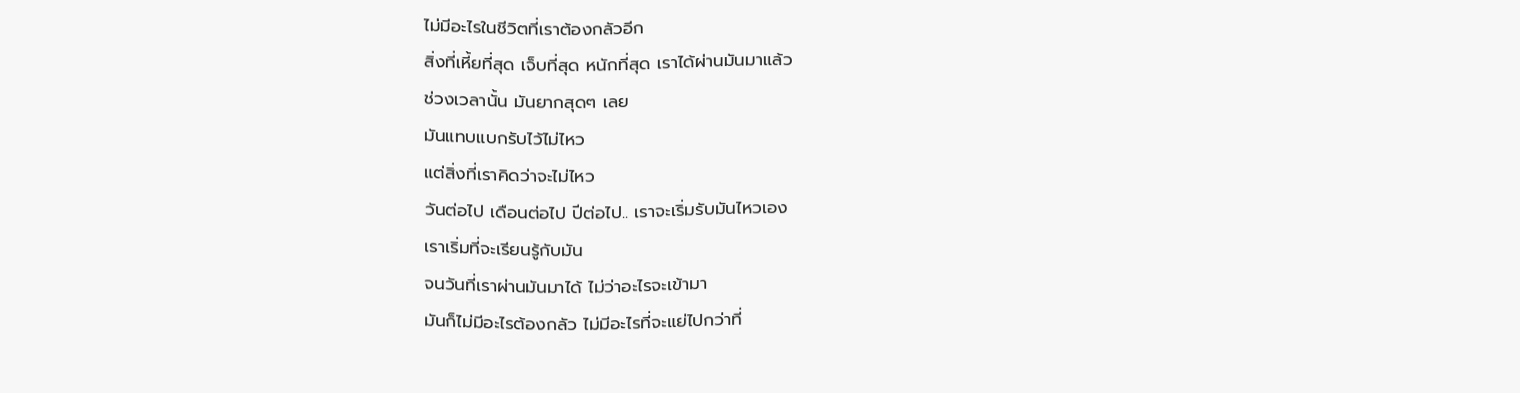ไม่มีอะไรในชีวิตที่เราต้องกลัวอีก
สิ่งที่เหี้ยที่สุด เจ็บที่สุด หนักที่สุด เราได้ผ่านมันมาแล้ว
ช่วงเวลานั้น มันยากสุดๆ เลย
มันแทบแบกรับไว้ไม่ไหว
แต่สิ่งที่เราคิดว่าจะไม่ไหว
วันต่อไป เดือนต่อไป ปีต่อไป.. เราจะเริ่มรับมันไหวเอง
เราเริ่มที่จะเรียนรู้กับมัน
จนวันที่เราผ่านมันมาได้ ไม่ว่าอะไรจะเข้ามา
มันก็ไม่มีอะไรต้องกลัว ไม่มีอะไรที่จะแย่ไปกว่าที่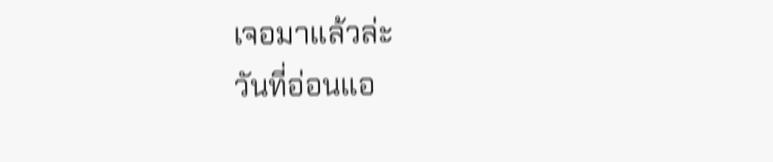เจอมาแล้วล่ะ
วันที่อ่อนแอ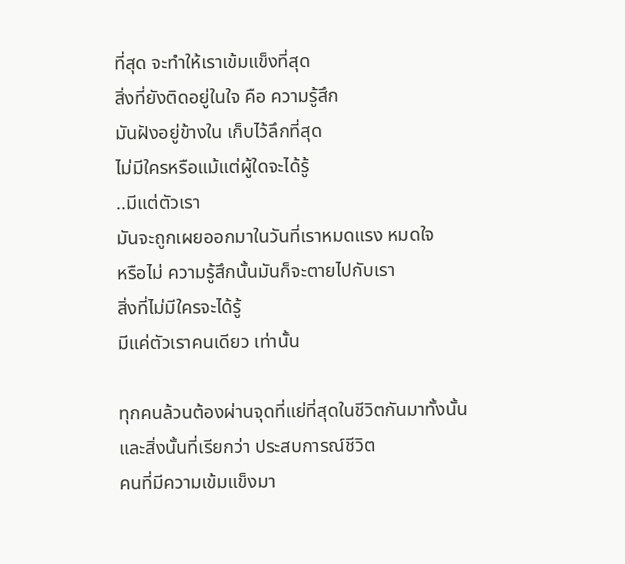ที่สุด จะทำให้เราเข้มแข็งที่สุด
สิ่งที่ยังติดอยู่ในใจ คือ ความรู้สึก
มันฝังอยู่ข้างใน เก็บไว้ลึกที่สุด
ไม่มีใครหรือแม้แต่ผู้ใดจะได้รู้
..มีแต่ตัวเรา
มันจะถูกเผยออกมาในวันที่เราหมดแรง หมดใจ
หรือไม่ ความรู้สึกนั้นมันก็จะตายไปกับเรา
สิ่งที่ไม่มีใครจะได้รู้
มีแค่ตัวเราคนเดียว เท่านั้น

ทุกคนล้วนต้องผ่านจุดที่แย่ที่สุดในชีวิตกันมาทั้งนั้น
และสิ่งนั้นที่เรียกว่า ประสบการณ์ชีวิต
คนที่มีความเข้มแข็งมา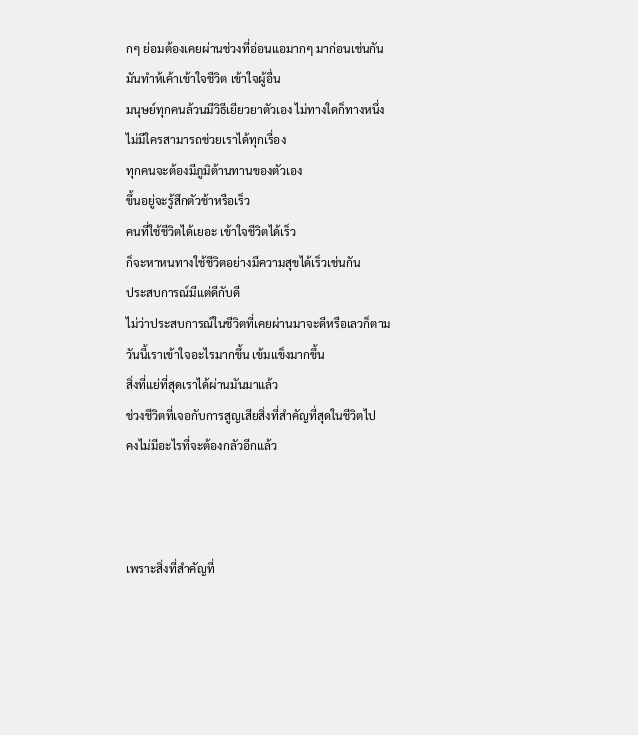กๆ ย่อมต้องเคยผ่านช่วงที่อ่อนแอมากๆ มาก่อนเช่นกัน
มันทำห้เค้าเข้าใจชีวิต เข้าใจผู้อื่น
มนุษย์ทุกคนล้วนมีวิธีเยียวยาตัวเอง ไม่ทางใดก็ทางหนึ่ง
ไม่มีใครสามารถช่วยเราได้ทุกเรื่อง
ทุกคนจะต้องมีภูมิต้านทานของตัวเอง
ขึ้นอยู่จะรู้สึกตัวช้าหรือเร็ว
คนที่ใช้ชีวิตได้เยอะ เข้าใจชีวิตได้เร็ว
ก็จะหาหนทางใช้ชีวิตอย่างมีความสุขได้เร็วเช่นกัน
ประสบการณ์มีแต่ดีกับดี
ไม่ว่าประสบการณ์ในชีวิตที่เคยผ่านมาจะดีหรือเลวก็ตาม
วันนี้เราเข้าใจอะไรมากขึ้น เข้มแข็งมากขึ้น
สิ่งที่แย่ที่สุดเราได้ผ่านมันมาแล้ว
ช่วงชีวิตที่เจอกับการสูญเสียสิ่งที่สำคัญที่สุดในชีวิตไป
คงไม่มีอะไรที่จะต้องกลัวอีกแล้ว



เพราะสิ่งที่สำคัญที่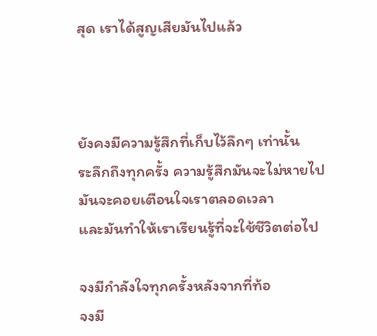สุด เราได้สูญเสียมันไปแล้ว



ยังคงมีความรู้สึกที่เก็บไว้ลึกๆ เท่านั้น
ระลึกถึงทุกครั้ง ความรู้สึกมันจะไม่หายไป
มันจะคอยเตือนใจเราตลอดเวลา
และมันทำให้เราเรียนรู้ที่จะใช้ชีวิตต่อไป

จงมีกำลังใจทุกครั้งหลังจากที่ท้อ
จงมี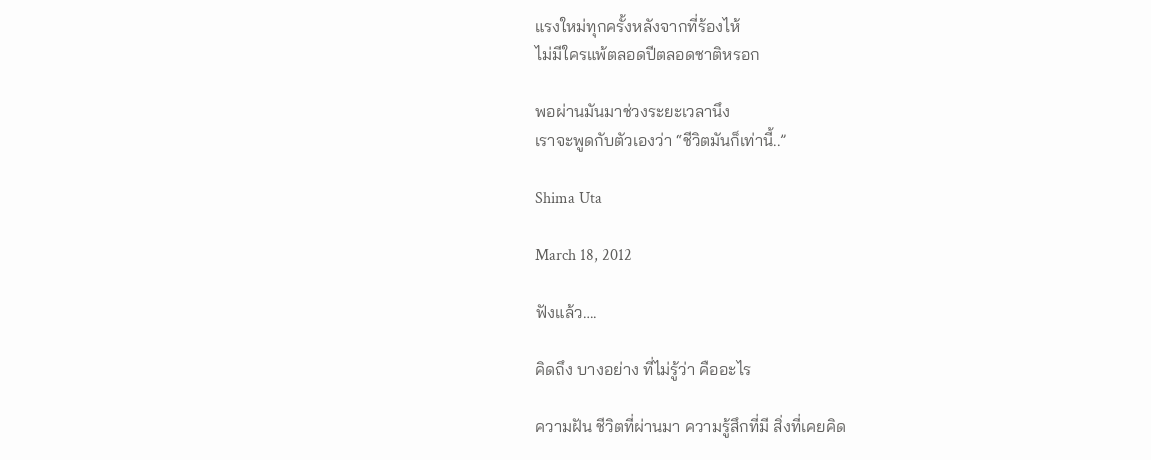แรงใหม่ทุกครั้งหลังจากที่ร้องไห้
ไม่มีใครแพ้ตลอดปีตลอดชาติหรอก

พอผ่านมันมาช่วงระยะเวลานึง
เราจะพูดกับตัวเองว่า “ชีวิตมันก็เท่านี้..”

Shima Uta

March 18, 2012

ฟังแล้ว….

คิดถึง บางอย่าง ที่ไม่รู้ว่า คืออะไร

ความฝัน ชีวิตที่ผ่านมา ความรู้สึกที่มี สิ่งที่เคยคิด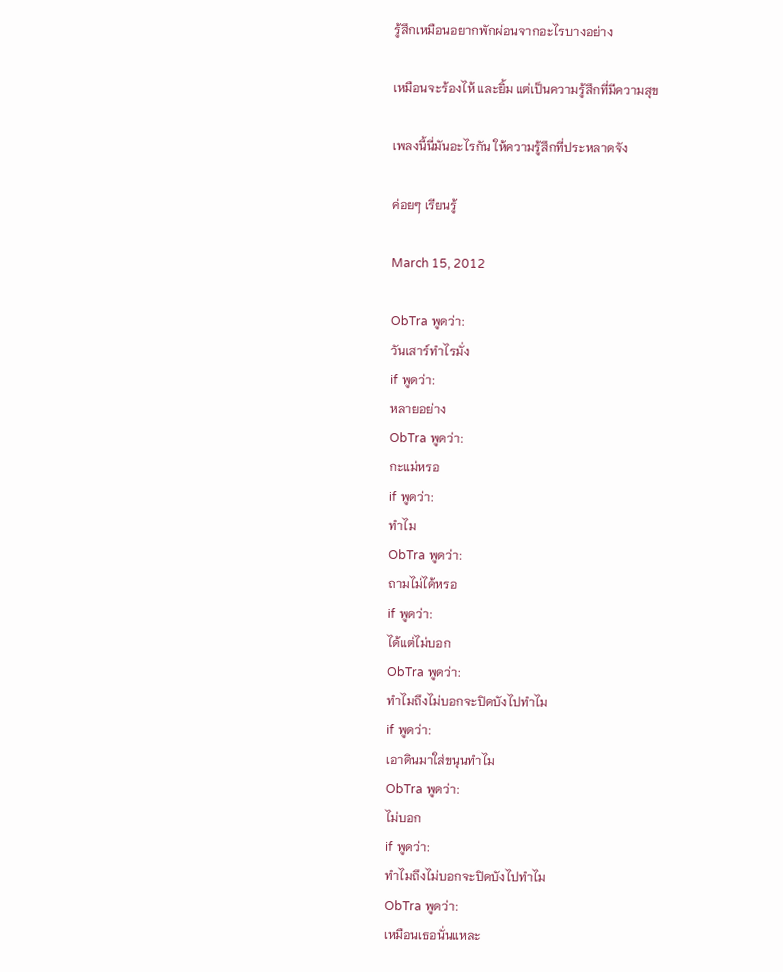รู้สึกเหมือนอยากพักผ่อนจากอะไรบางอย่าง

เหมือนจะร้องไห้ และยิ้ม แต่เป็นความรู้สึกที่มีความสุข

เพลงนี้นี่มันอะไรกัน ให้ความรู้สึกที่ประหลาดจัง

ค่อยๆ เรียนรู้

March 15, 2012

ObTra พูดว่า:
วันเสาร์ทำไรมั่ง
if พูดว่า:
หลายอย่าง
ObTra พูดว่า:
กะแม่หรอ
if พูดว่า:
ทำไม
ObTra พูดว่า:
ถามไม่ได้หรอ
if พูดว่า:
ได้แต่ไม่บอก
ObTra พูดว่า:
ทำไมถึงไม่บอกจะปิดบังไปทำไม
if พูดว่า:
เอาดินมาใส่ขนุนทำไม
ObTra พูดว่า:
ไม่บอก
if พูดว่า:
ทำไมถึงไม่บอกจะปิดบังไปทำไม
ObTra พูดว่า:
เหมือนเธอนั่นแหละ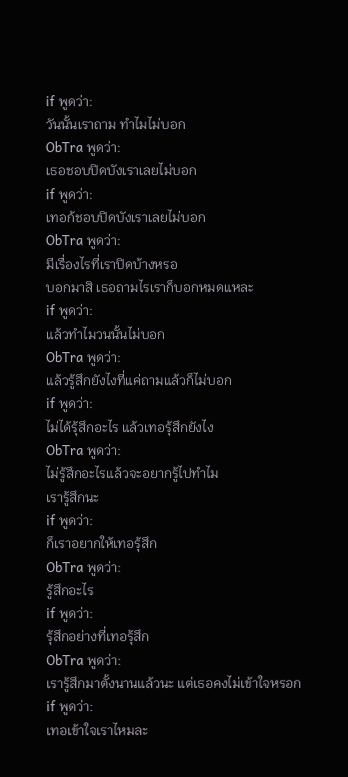if พูดว่า:
วันนั้นเราถาม ทำไมไม่บอก
ObTra พูดว่า:
เธอชอบปิดบังเราเลยไม่บอก
if พูดว่า:
เทอก้ชอบปิดบังเราเลยไม่บอก
ObTra พูดว่า:
มีเรื่องไรที่เราปิดบ้างหรอ
บอกมาสิ เธอถามไรเราก็บอกหมดแหละ
if พูดว่า:
แล้วทำไมวนนั้นไม่บอก
ObTra พูดว่า:
แล้วรู้สึกยังไงที่แค่ถามแล้วก็ไม่บอก
if พูดว่า:
ไม่ได้รุ้สึกอะไร แล้วเทอรุ้สึกยังไง
ObTra พูดว่า:
ไม่รู้สึกอะไรแล้วจะอยากรู้ไปทำไม
เรารู้สึกนะ
if พูดว่า:
ก็เราอยากให้เทอรุ้สึก
ObTra พูดว่า:
รู้สึกอะไร
if พูดว่า:
รุ้สึกอย่างที่เทอรุ้สึก
ObTra พูดว่า:
เรารู้สึกมาตั้งนานแล้วนะ แต่เธอคงไม่เข้าใจหรอก
if พูดว่า:
เทอเข้าใจเราไหมละ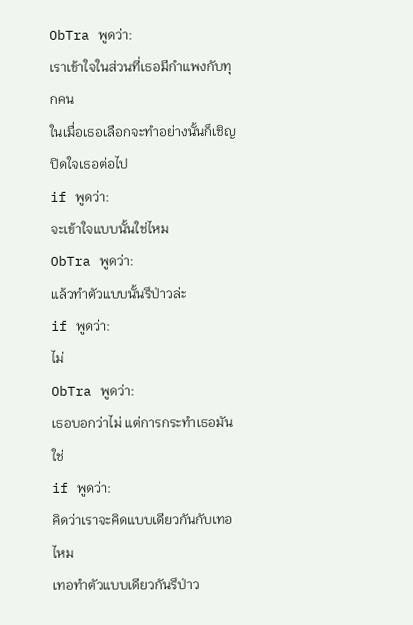ObTra พูดว่า:
เราเข้าใจในส่วนที่เธอมีกำแพงกับทุกคน
ในเมื่อเธอเลือกจะทำอย่างนั้นก็เชิญปิดใจเธอต่อไป
if พูดว่า:
จะเข้าใจแบบนั้นใช่ไหม
ObTra พูดว่า:
แล้วทำตัวแบบนั้นรึป่าวล่ะ
if พูดว่า:
ไม่
ObTra พูดว่า:
เธอบอกว่าไม่ แต่การกระทำเธอมันใช่
if พูดว่า:
คิดว่าเราจะคิดแบบเดียวกันกับเทอไหม
เทอทำตัวแบบเดียวกันรึป่าว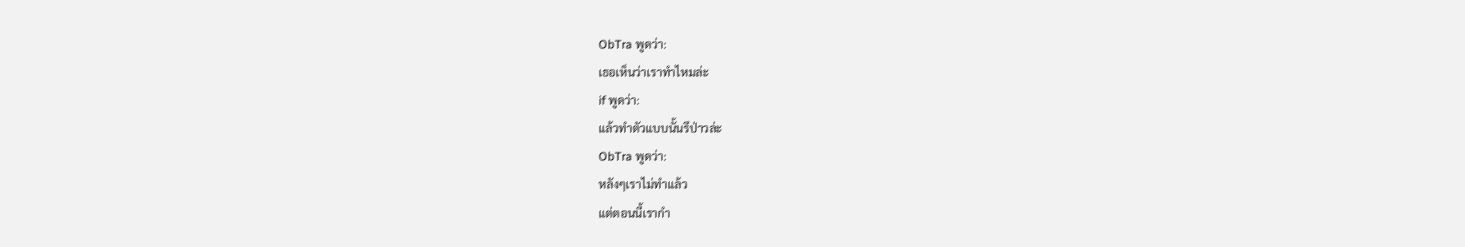ObTra พูดว่า:
เธอเห็นว่าเราทำไหมล่ะ
if พูดว่า:
แล้วทำตัวแบบนั้นรึป่าวล่ะ
ObTra พูดว่า:
หลังๆเราไม่ทำแล้ว
แต่ตอนนี้เรากำ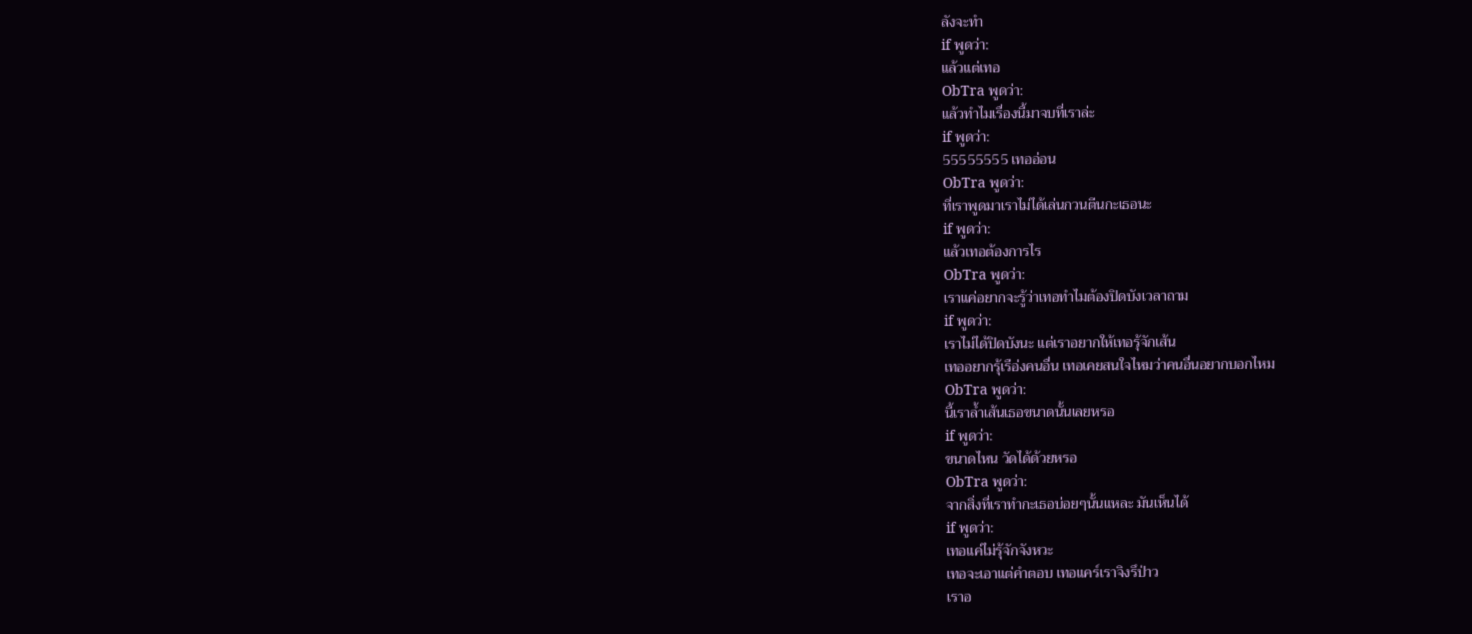ลังจะทำ
if พูดว่า:
แล้วแต่เทอ
ObTra พูดว่า:
แล้วทำไมเรื่องนี้มาจบที่เราล่ะ
if พูดว่า:
55555555 เทออ่อน
ObTra พูดว่า:
ที่เราพูดมาเราไม่ได้เล่นกวนตีนกะเธอนะ
if พูดว่า:
แล้วเทอต้องการไร
ObTra พูดว่า:
เราแค่อยากจะรู้ว่าเทอทำไมต้องปิดบังเวลาถาม
if พูดว่า:
เราไม่ได้ปิดบังนะ แต่เราอยากให้เทอรุ้จักเส้น
เทออยากรุ้เรือ่งคนอื่น เทอเคยสนใจไหมว่าคนอื่นอยากบอกไหม
ObTra พูดว่า:
นี้เราล้ำเส้นเธอขนาดนั้นเลยหรอ
if พูดว่า:
ขนาดไหน วัดได้ด้วยหรอ
ObTra พูดว่า:
จากสิ่งที่เราทำกะเธอบ่อยๆนั้นแหละ มันเห็นได้
if พูดว่า:
เทอแค่ไม่รุ้จักจังหวะ
เทอจะเอาแต่คำตอบ เทอแคร์เราจิงรึป่าว
เราอ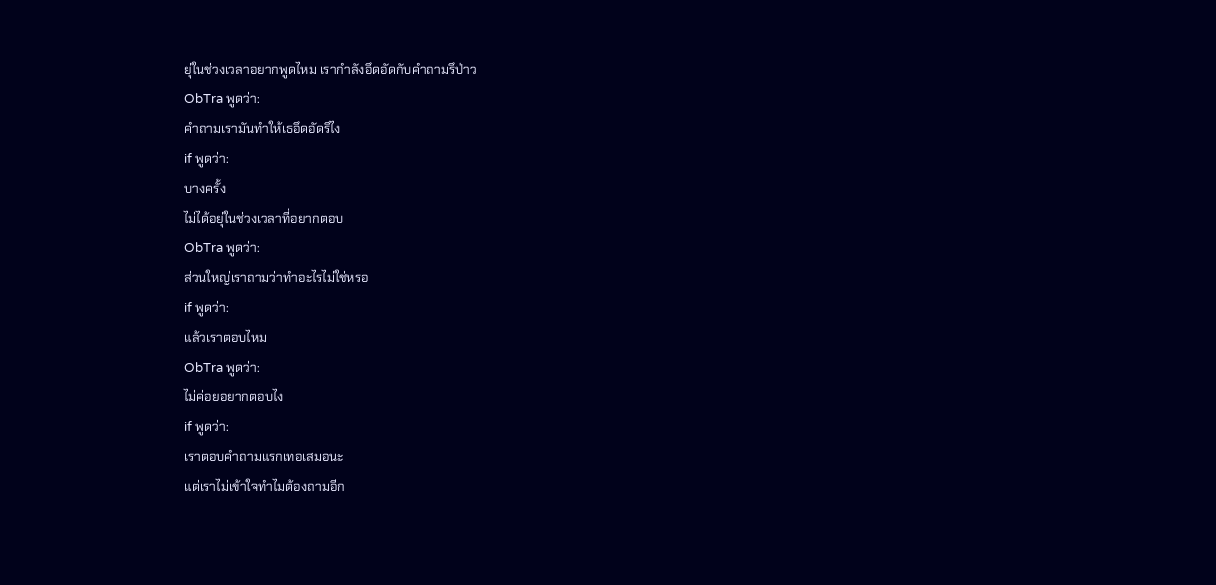ยุ่ในช่วงเวลาอยากพูดไหม เรากำลังอึดอัดกับคำถามรึป่าว
ObTra พูดว่า:
คำถามเรามันทำให้เธอึดอัดรึไง
if พูดว่า:
บางครั้ง
ไม่ได้อยุ่ในช่วงเวลาที่อยากตอบ
ObTra พูดว่า:
ส่วนใหญ่เราถามว่าทำอะไรไม่ใช่หรอ
if พูดว่า:
แล้วเราตอบไหม
ObTra พูดว่า:
ไม่ค่อยอยากตอบไง
if พูดว่า:
เราตอบคำถามแรกเทอเสมอนะ
แต่เราไม่เข้าใจทำไมต้องถามอีก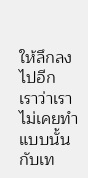ให้ลึกลงไปอีก
เราว่าเราไม่เคยทำแบบนั้นกับเท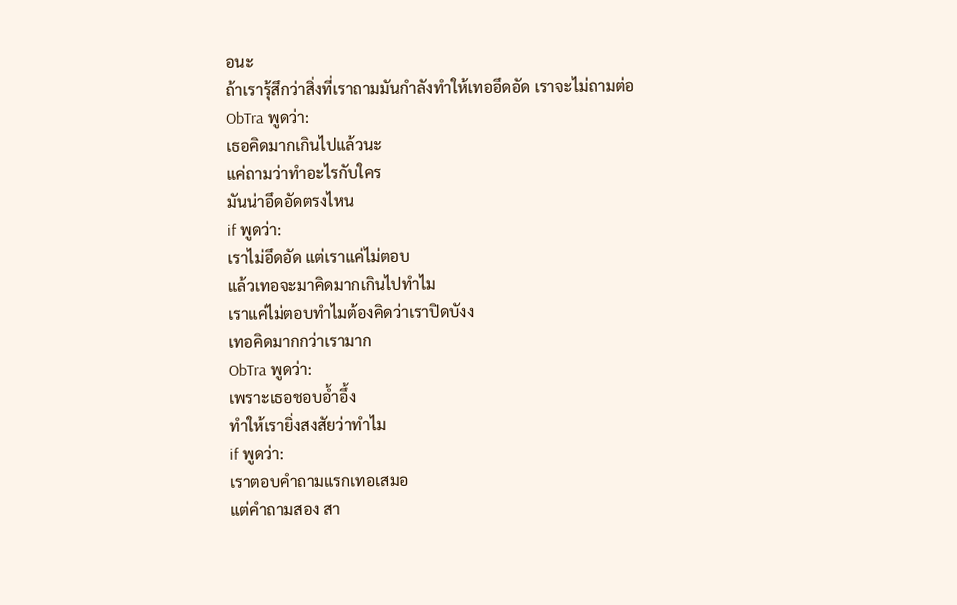อนะ
ถ้าเรารุ้สึกว่าสิ่งที่เราถามมันกำลังทำให้เทออึดอัด เราจะไม่ถามต่อ
ObTra พูดว่า:
เธอคิดมากเกินไปแล้วนะ
แค่ถามว่าทำอะไรกับใคร
มันน่าอึดอัดตรงไหน
if พูดว่า:
เราไม่อึดอัด แต่เราแค่ไม่ตอบ
แล้วเทอจะมาคิดมากเกินไปทำไม
เราแค่ไม่ตอบทำไมต้องคิดว่าเราปิดบังง
เทอคิดมากกว่าเรามาก
ObTra พูดว่า:
เพราะเธอชอบอ้ำอึ้ง
ทำให้เรายิ่งสงสัยว่าทำไม
if พูดว่า:
เราตอบคำถามแรกเทอเสมอ
แต่คำถามสอง สา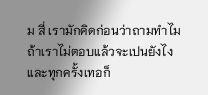ม สี่ เรามักคิดก่อนว่าถามทำไม
ถ้าเราไม่ตอบแล้วจะเปนยังไง
และทุกครั้งเทอก็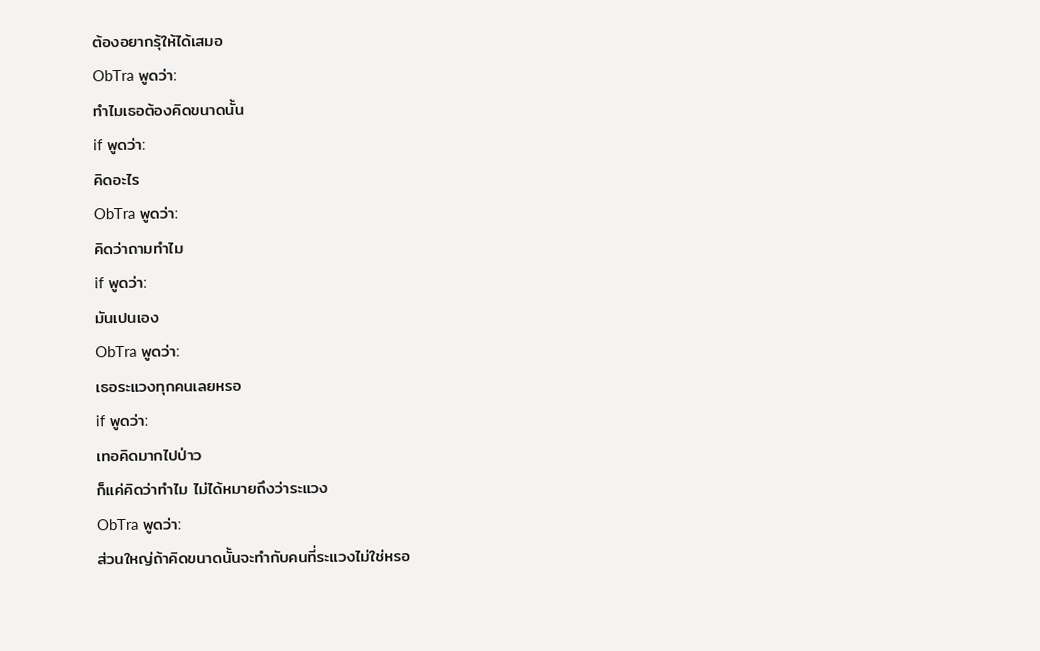ต้องอยากรุ้ให้ได้เสมอ
ObTra พูดว่า:
ทำไมเธอต้องคิดขนาดนั้น
if พูดว่า:
คิดอะไร
ObTra พูดว่า:
คิดว่าถามทำไม
if พูดว่า:
มันเปนเอง
ObTra พูดว่า:
เธอระแวงทุกคนเลยหรอ
if พูดว่า:
เทอคิดมากไปป่าว
ก็แค่คิดว่าทำไม ไม่ได้หมายถึงว่าระแวง
ObTra พูดว่า:
ส่วนใหญ่ถ้าคิดขนาดนั้นจะทำกับคนที่ระแวงไม่ใช่หรอ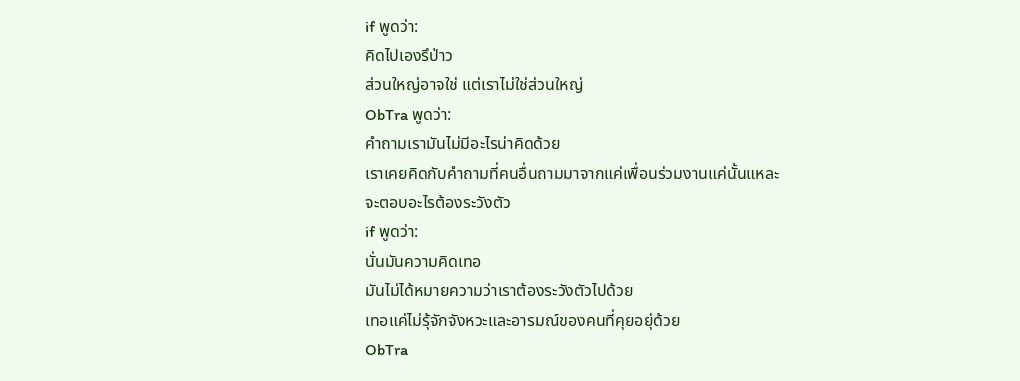if พูดว่า:
คิดไปเองรึป่าว
ส่วนใหญ่อาจใช่ แต่เราไม่ใช่ส่วนใหญ่
ObTra พูดว่า:
คำถามเรามันไม่มีอะไรน่าคิดด้วย
เราเคยคิดกับคำถามที่คนอื่นถามมาจากแค่เพื่อนร่วมงานแค่นั้นแหละ
จะตอบอะไรต้องระวังตัว
if พูดว่า:
นั่นมันความคิดเทอ
มันไม่ได้หมายความว่าเราต้องระวังตัวไปด้วย
เทอแค่ไม่รุ้จักจังหวะและอารมณ์ของคนที่คุยอยุ่ด้วย
ObTra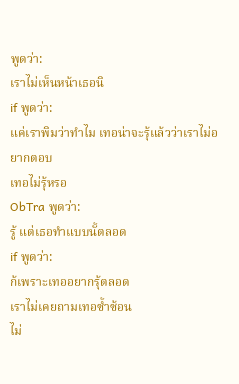พูดว่า:
เราไม่เห็นหน้าเธอนิ
if พูดว่า:
แค่เราพิมว่าทำไม เทอน่าจะรุ้แล้วว่าเราไม่อยากตอบ
เทอไม่รุ้หรอ
ObTra พูดว่า:
รู้ แต่เธอทำแบบนั้ตลอด
if พูดว่า:
ก้เพราะเทออยากรุ้ตลอด
เราไม่เคยถามเทอซ้ำซ้อน
ไม่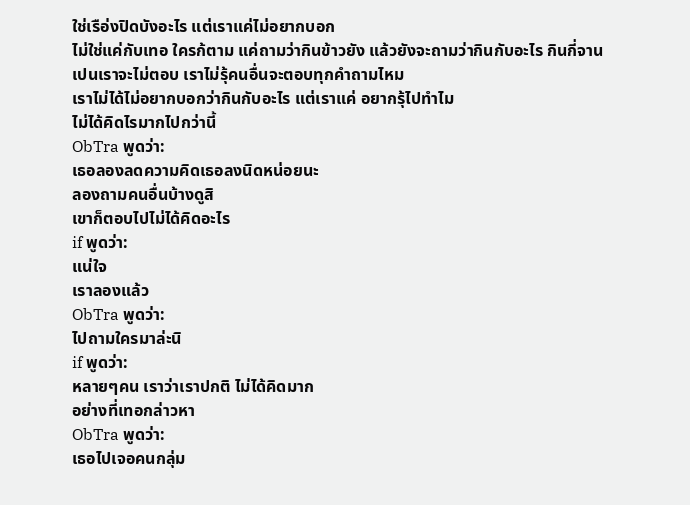ใช่เรือ่งปิดบังอะไร แต่เราแค่ไม่อยากบอก
ไม่ใช่แค่กับเทอ ใครก้ตาม แค่ถามว่ากินข้าวยัง แล้วยังจะถามว่ากินกับอะไร กินกี่จาน
เปนเราจะไม่ตอบ เราไม่รุ้คนอื่นจะตอบทุกคำถามไหม
เราไม่ได้ไม่อยากบอกว่ากินกับอะไร แต่เราแค่ อยากรุ้ไปทำไม
ไม่ได้คิดไรมากไปกว่านี้
ObTra พูดว่า:
เธอลองลดความคิดเธอลงนิดหน่อยนะ
ลองถามคนอื่นบ้างดูสิ
เขาก็ตอบไปไม่ได้คิดอะไร
if พูดว่า:
แน่ใจ
เราลองแล้ว
ObTra พูดว่า:
ไปถามใครมาล่ะนิ
if พูดว่า:
หลายๆคน เราว่าเราปกติ ไม่ได้คิดมาก
อย่างที่เทอกล่าวหา
ObTra พูดว่า:
เธอไปเจอคนกลุ่ม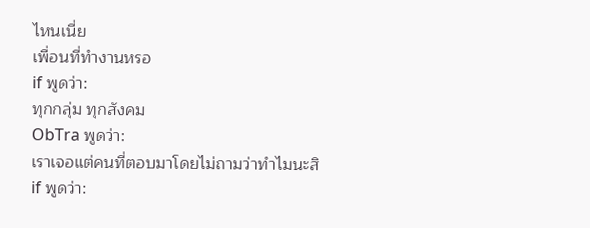ไหนเนี่ย
เพื่อนที่ทำงานหรอ
if พูดว่า:
ทุกกลุ่ม ทุกสังคม
ObTra พูดว่า:
เราเจอแต่คนที่ตอบมาโดยไม่ถามว่าทำไมนะสิ
if พูดว่า: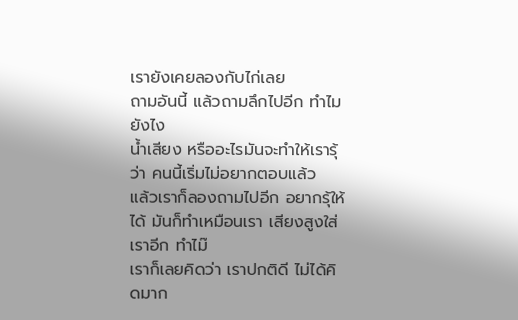เรายังเคยลองกับไก่เลย
ถามอันนี้ แล้วถามลึกไปอีก ทำไม ยังไง
น้ำเสียง หรืออะไรมันจะทำให้เรารุ้ว่า คนนี้เริ่มไม่อยากตอบแล้ว
แล้วเราก็ลองถามไปอีก อยากรุ้ให้ได้ มันก็ทำเหมือนเรา เสียงสูงใส่เราอีก ทำไม๊
เราก็เลยคิดว่า เราปกติดี ไม่ได้คิดมาก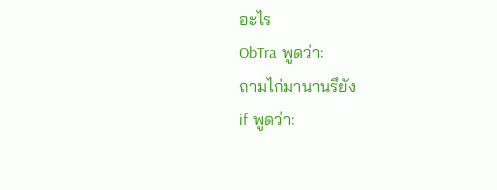อะไร
ObTra พูดว่า:
ถามไก่มานานรึยัง
if พูดว่า: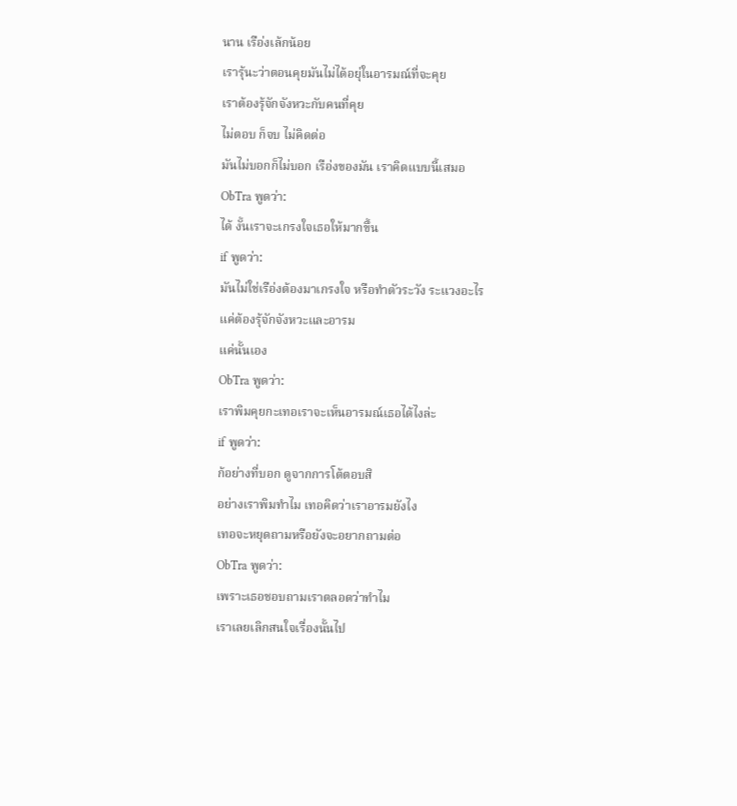นาน เรือ่งเล้กน้อย
เรารุ้นะว่าตอนคุยมันไม่ได้อยุ่ในอารมณ์ที่จะคุย
เราต้องรุ้จักจังหวะกับคนที่คุย
ไม่ตอบ ก็จบ ไม่คิดต่อ
มันไม่บอกก็ไม่บอก เรือ่งของมัน เราคิดแบบนี้เสมอ
ObTra พูดว่า:
ได้ งั้นเราจะเกรงใจเธอให้มากขึ้น
if พูดว่า:
มันไม่ใช่เรือ่งต้องมาเกรงใจ หรือทำตัวระวัง ระแวงอะไร
แค่ต้องรุ้จักจังหวะและอารม
แค่นั้นเอง
ObTra พูดว่า:
เราพิมคุยกะเทอเราจะเห็นอารมณ์เธอได้ไงล่ะ
if พูดว่า:
ก้อย่างที่บอก ดูจากการโต้ตอบสิ
อย่างเราพิมทำไม เทอคิดว่าเราอารมยังไง
เทอจะหยุดถามหรือยังจะอยากถามต่อ
ObTra พูดว่า:
เพราะเธอชอบถามเราตลอดว่าทำไม
เราเลยเลิกสนใจเรื่องนั้นไป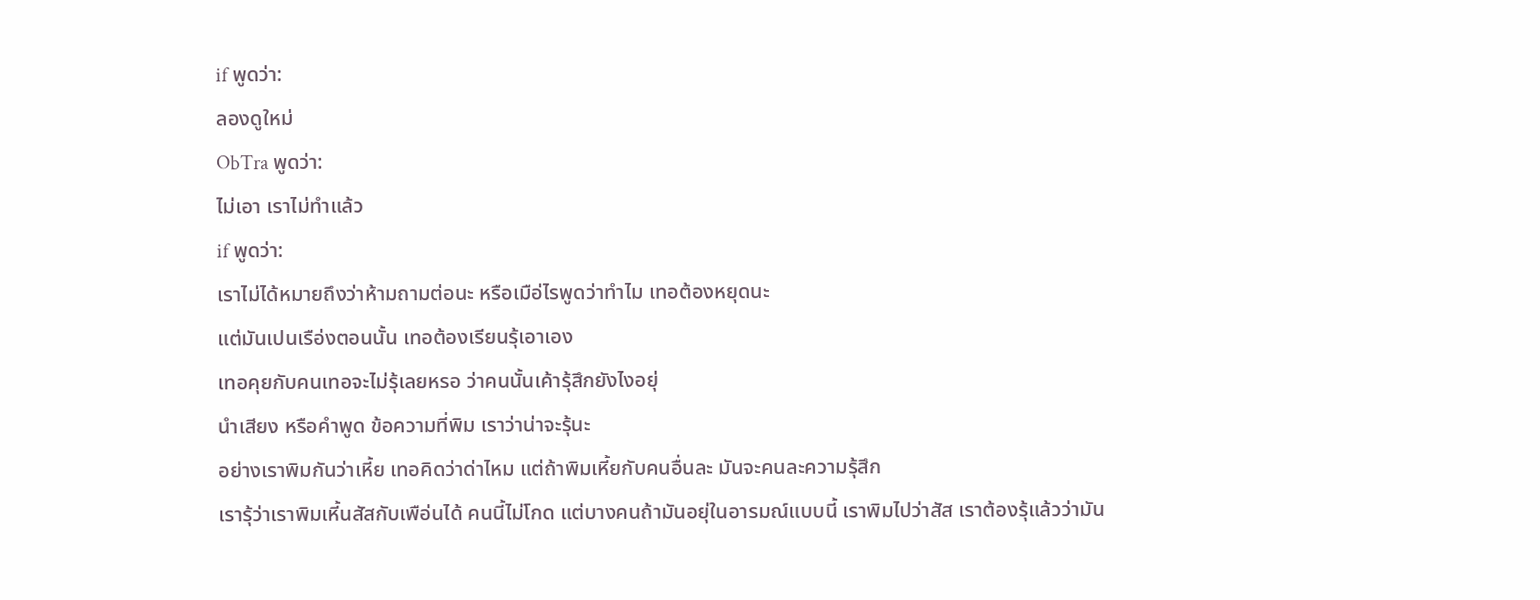if พูดว่า:
ลองดูใหม่
ObTra พูดว่า:
ไม่เอา เราไม่ทำแล้ว
if พูดว่า:
เราไม่ได้หมายถึงว่าห้ามถามต่อนะ หรือเมือ่ไรพูดว่าทำไม เทอต้องหยุดนะ
แต่มันเปนเรือ่งตอนนั้น เทอต้องเรียนรุ้เอาเอง
เทอคุยกับคนเทอจะไม่รุ้เลยหรอ ว่าคนนั้นเค้ารุ้สึกยังไงอยุ่
นำเสียง หรือคำพูด ข้อความที่พิม เราว่าน่าจะรุ้นะ
อย่างเราพิมกันว่าเหี้ย เทอคิดว่าด่าไหม แต่ถ้าพิมเหี้ยกับคนอื่นละ มันจะคนละความรุ้สึก
เรารุ้ว่าเราพิมเหี้นสัสกับเพือ่นได้ คนนี้ไม่โกด แต่บางคนถ้ามันอยุ่ในอารมณ์แบบนี้ เราพิมไปว่าสัส เราต้องรุ้แล้วว่ามัน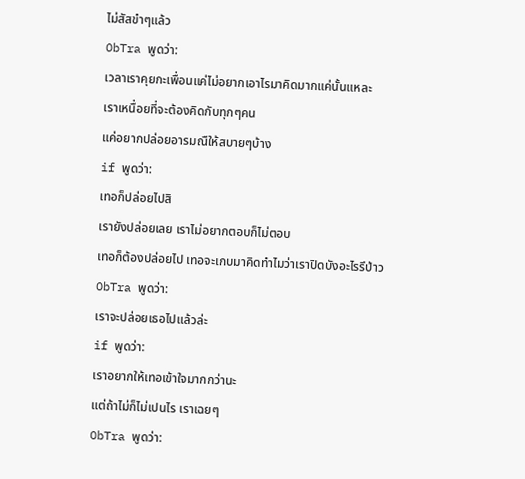ไม่สัสขำๆแล้ว
ObTra พูดว่า:
เวลาเราคุยกะเพื่อนแค่ไม่อยากเอาไรมาคิดมากแค่นั้นแหละ
เราเหนื่อยที่จะต้องคิดกับทุกๆคน
แค่อยากปล่อยอารมณืให้สบายๆบ้าง
if พูดว่า:
เทอก็ปล่อยไปสิ
เรายังปล่อยเลย เราไม่อยากตอบก็ไม่ตอบ
เทอก็ต้องปล่อยไป เทอจะเกบมาคิดทำไมว่าเราปิดบังอะไรรึป่าว
ObTra พูดว่า:
เราจะปล่อยเธอไปแล้วล่ะ
if พูดว่า:
เราอยากให้เทอเข้าใจมากกว่านะ
แต่ถ้าไม่ก็ไม่เปนไร เราเฉยๆ
ObTra พูดว่า: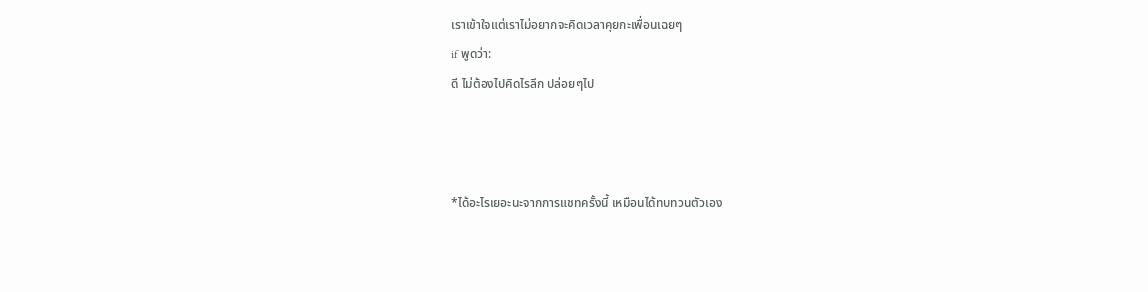เราเข้าใจแต่เราไม่อยากจะคิดเวลาคุยกะเพื่อนเฉยๆ
if พูดว่า:
ดี ไม่ต้องไปคิดไรลึก ปล่อยๆไป



*ได้อะไรเยอะนะจากการแชทครั้งนี้ เหมือนได้ทบทวนตัวเอง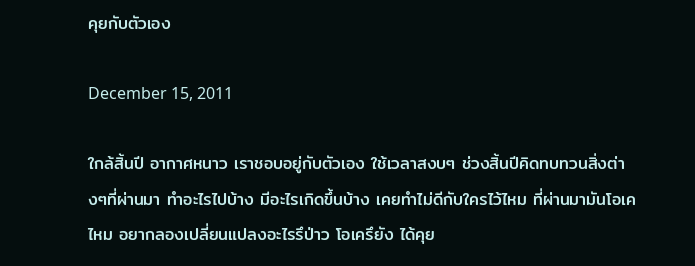คุยกับตัวเอง

December 15, 2011

ใกล้สิ้นปี อากาศหนาว เราชอบอยู่กับตัวเอง ใช้เวลาสงบๆ ช่วงสิ้นปีคิดทบทวนสิ่งต่างๆที่ผ่านมา ทำอะไรไปบ้าง มีอะไรเกิดขึ้นบ้าง เคยทำไม่ดีกับใครไว้ไหม ที่ผ่านมามันโอเคไหม อยากลองเปลี่ยนแปลงอะไรรึป่าว โอเครึยัง ได้คุย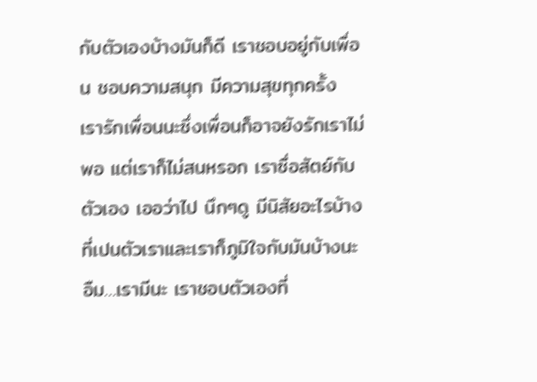กับตัวเองบ้างมันก็ดี เราชอบอยู่กับเพื่อน ชอบความสนุก มีความสุขทุกครั้ง เรารักเพื่อนนะซึ่งเพื่อนก็อาจยังรักเราไม่พอ แต่เราก็ไม่สนหรอก เราซื่อสัตย์กับตัวเอง เออว่าไป นึกๆดู มีนิสัยอะไรบ้างที่เปนตัวเราและเราก็ภูมิใจกับมันบ้างนะ อืม…เรามีนะ เราชอบตัวเองที่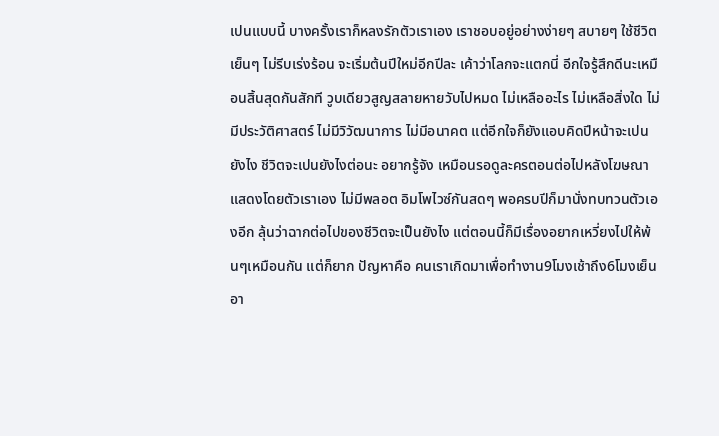เปนแบบนี้ บางครั้งเราก็หลงรักตัวเราเอง เราชอบอยู่อย่างง่ายๆ สบายๆ ใช้ชีวิตเย็นๆ ไม่รีบเร่งร้อน จะเริ่มต้นปีใหม่อีกปีละ เค้าว่าโลกจะแตกนี่ อีกใจรู้สึกดีนะเหมือนสิ้นสุดกันสักที วูบเดียวสูญสลายหายวับไปหมด ไม่เหลืออะไร ไม่เหลือสิ่งใด ไม่มีประวัติศาสตร์ ไม่มีวิวัฒนาการ ไม่มีอนาคต แต่อีกใจก็ยังแอบคิดปีหน้าจะเปนยังไง ชีวิตจะเปนยังไงต่อนะ อยากรู้จัง เหมือนรอดูละครตอนต่อไปหลังโฆษณา แสดงโดยตัวเราเอง ไม่มีพลอต อิมโพไวซ์กันสดๆ พอครบปีก็มานั่งทบทวนตัวเองอีก ลุ้นว่าฉากต่อไปของชีวิตจะเป็นยังไง แต่ตอนนี้ก็มีเรื่องอยากเหวี่ยงไปให้พ้นๆเหมือนกัน แต่ก็ยาก ปัญหาคือ คนเราเกิดมาเพื่อทำงาน9โมงเช้าถึง6โมงเย็น อา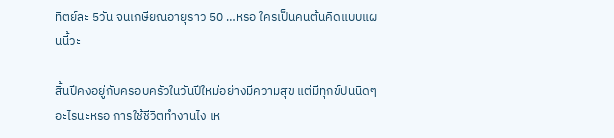ทิตย์ละ 5วัน จนเกษียณอายุราว 50 …หรอ ใครเป็นคนต้นคิดแบบแผนนี้วะ

สิ้นปีคงอยู่กับครอบครัวในวันปีใหม่อย่างมีความสุข แต่มีทุกข์ปนนิดๆ อะไรนะหรอ การใช้ชีวิตทำงานไง เห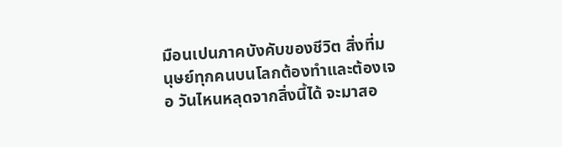มือนเปนภาคบังคับของชีวิต สิ่งที่มนุษย์ทุกคนบนโลกต้องทำและต้องเจอ วันไหนหลุดจากสิ่งนี้ได้ จะมาสอ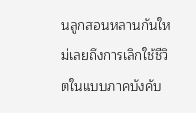นลูกสอนหลานกันใหม่เลยถึงการเลิกใช้ชีวิตในแบบภาคบังคับ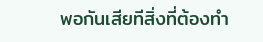พอกันเสียทีสิ่งที่ต้องทำ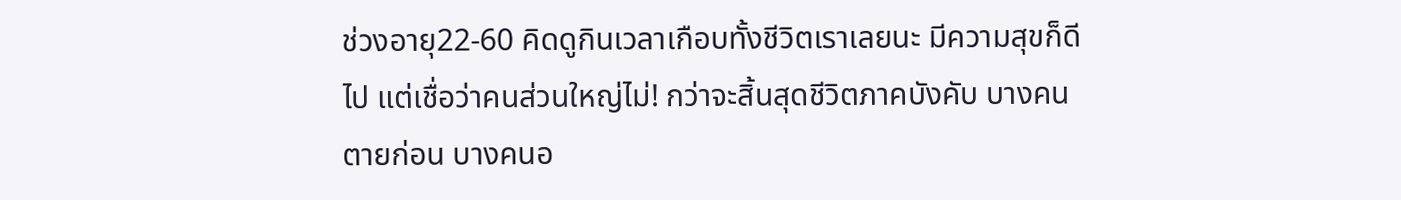ช่วงอายุ22-60 คิดดูกินเวลาเกือบทั้งชีวิตเราเลยนะ มีความสุขก็ดีไป แต่เชื่อว่าคนส่วนใหญ่ไม่! กว่าจะสิ้นสุดชีวิตภาคบังคับ บางคนตายก่อน บางคนอ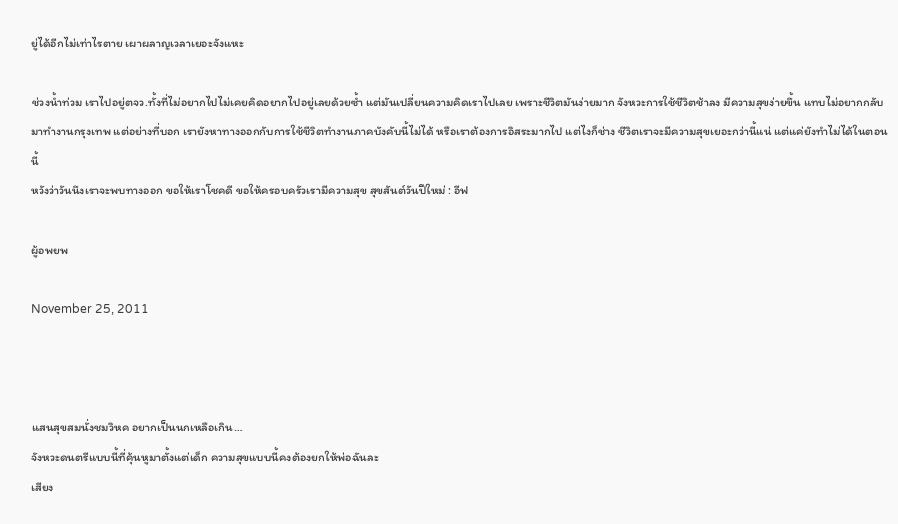ยู่ได้อีกไม่เท่าไรตาย เผาผลาญเวลาเยอะจังแหะ

ช่วงน้ำท่วม เราไปอยู่ตจว.ทั้งที่ไม่อยากไปไม่เคยคิดอยากไปอยู่เลยด้วยซ้ำ แต่มันเปลี่ยนความคิดเราไปเลย เพราะชีวิตมันง่ายมาก จังหวะการใช้ชีวิตช้าลง มีความสุขง่ายขึ้น แทบไม่อยากกลับมาทำงานกรุงเทพ แต่อย่างที่บอก เรายังหาทางออกกับการใช้ชีวิตทำงานภาคบังคับนี้ไม่ได้ หรือเราต้องการอิสระมากไป แต่ไงก็ช่าง ชีวิตเราจะมีความสุขเยอะกว่านี้แน่ แต่แค่ยังทำไม่ได้ในตอนนี้
หวังว่าวันนึงเราจะพบทางออก ขอให้เราโชคดี ขอให้ครอบครัวเรามีความสุข สุขสันต์วันปีใหม่ : อีฟ

ผู้อพยพ

November 25, 2011



แสนสุขสมนั่งชมวิหค อยากเป็นนกเหลือเกิน…
จังหวะดนตรีแบบนี้ที่คุ้นหูมาตั้งแต่เด็ก ความสุขแบบนี้คงต้องยกให้พ่อฉันละ
เสียง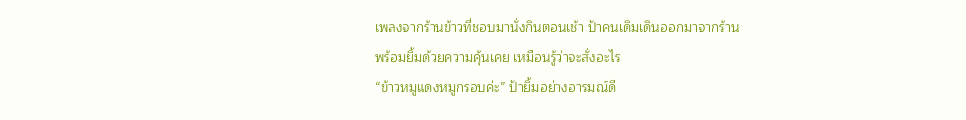เพลงจากร้านข้าวที่ชอบมานั่งกินตอนเช้า ป้าคนเดิมเดินออกมาจากร้าน
พร้อมยิ้มด้วยความคุ้นเคย เหมือนรู้ว่าจะสั่งอะไร
“ข้าวหมูแดงหมูกรอบค่ะ” ป้ายิ้มอย่างอารมณ์ดี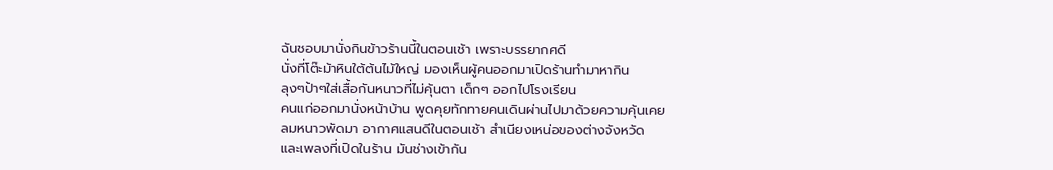ฉันชอบมานั่งกินข้าวร้านนี้ในตอนเช้า เพราะบรรยากศดี
นั่งที่โต๊ะม้าหินใต้ต้นไม้ใหญ่ มองเห็นผู้คนออกมาเปิดร้านทำมาหากิน
ลุงๆป้าๆใส่เสื้อกันหนาวที่ไม่คุ้นตา เด็กๆ ออกไปโรงเรียน
คนแก่ออกมานั่งหน้าบ้าน พูดคุยทักทายคนเดินผ่านไปมาด้วยความคุ้นเคย
ลมหนาวพัดมา อากาศแสนดีในตอนเช้า สำเนียงเหน่อของต่างจังหวัด
และเพลงที่เปิดในร้าน มันช่างเข้ากัน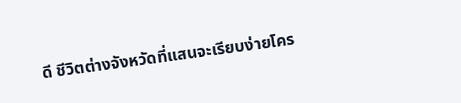ดี ชีวิตต่างจังหวัดที่แสนจะเรียบง่ายโคร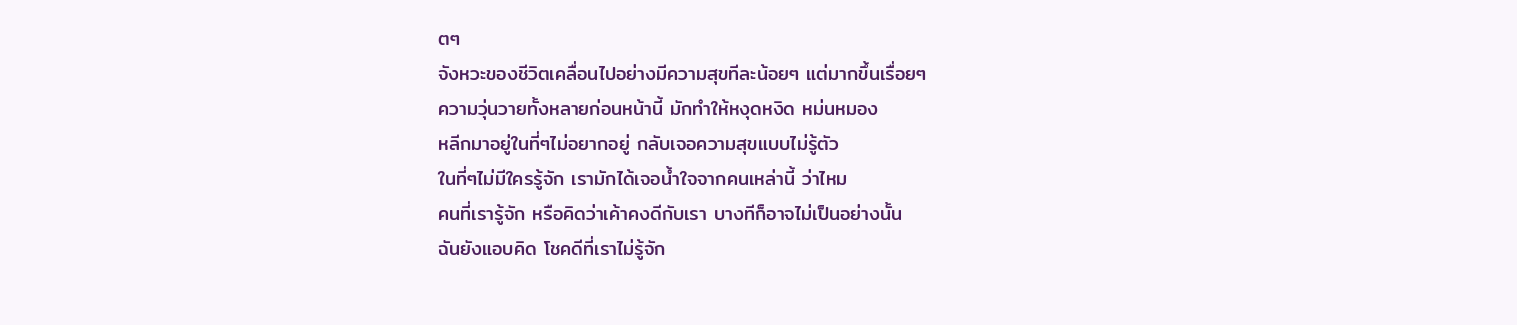ตๆ
จังหวะของชีวิตเคลื่อนไปอย่างมีความสุขทีละน้อยๆ แต่มากขึ้นเรื่อยๆ
ความวุ่นวายทั้งหลายก่อนหน้านี้ มักทำให้หงุดหงิด หม่นหมอง
หลีกมาอยู่ในที่ๆไม่อยากอยู่ กลับเจอความสุขแบบไม่รู้ตัว
ในที่ๆไม่มีใครรู้จัก เรามักได้เจอน้ำใจจากคนเหล่านี้ ว่าไหม
คนที่เรารู้จัก หรือคิดว่าเค้าคงดีกับเรา บางทีก็อาจไม่เป็นอย่างนั้น
ฉันยังแอบคิด โชคดีที่เราไม่รู้จัก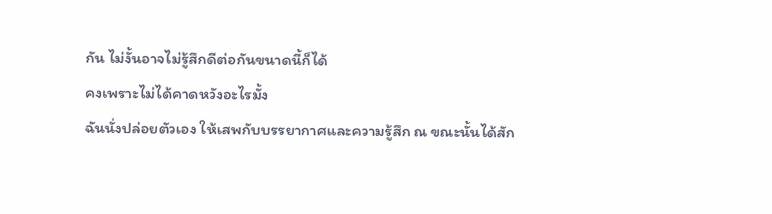กัน ไม่งั้นอาจไม่รู้สึกดีต่อกันขนาดนี้ก็ได้
คงเพราะไม่ได้คาดหวังอะไรมั้ง
ฉันนั่งปล่อยตัวเอง ให้เสพกับบรรยากาศและความรู้สึก ณ ขณะนั้นได้สัก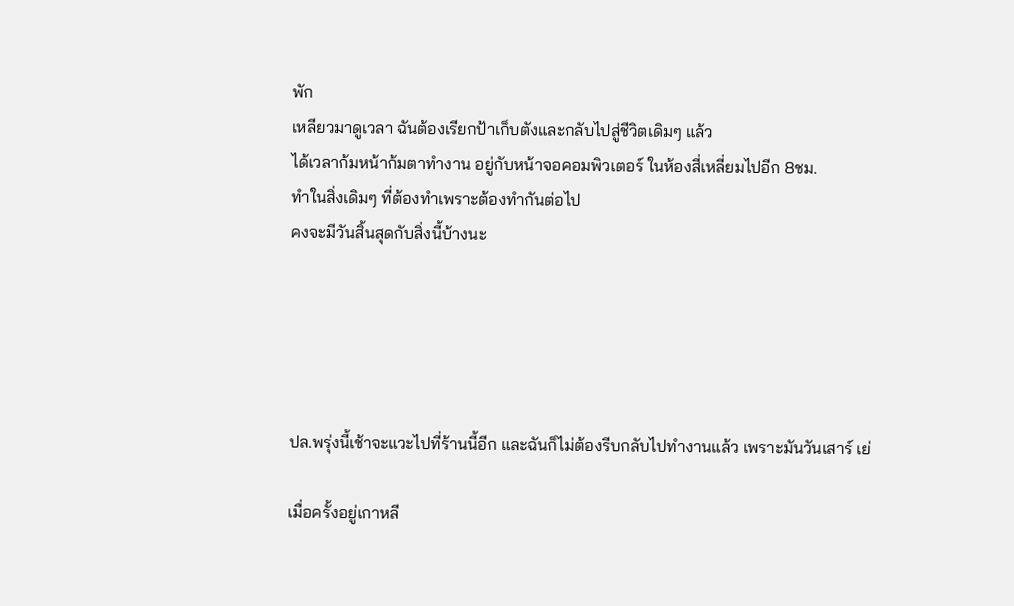พัก
เหลียวมาดูเวลา ฉันต้องเรียกป้าเก็บตังและกลับไปสู่ชีวิตเดิมๆ แล้ว
ได้เวลาก้มหน้าก้มตาทำงาน อยู่กับหน้าจอคอมพิวเตอร์ ในห้องสี่เหลี่ยมไปอีก 8ชม.
ทำในสิ่งเดิมๆ ที่ต้องทำเพราะต้องทำกันต่อไป
คงจะมีวันสิ้นสุดกับสิ่งนี้บ้างนะ





ปล.พรุ่งนี้เช้าจะแวะไปที่ร้านนี้อีก และฉันก็ไม่ต้องรีบกลับไปทำงานแล้ว เพราะมันวันเสาร์ เย่

เมื่อครั้งอยู่เกาหลี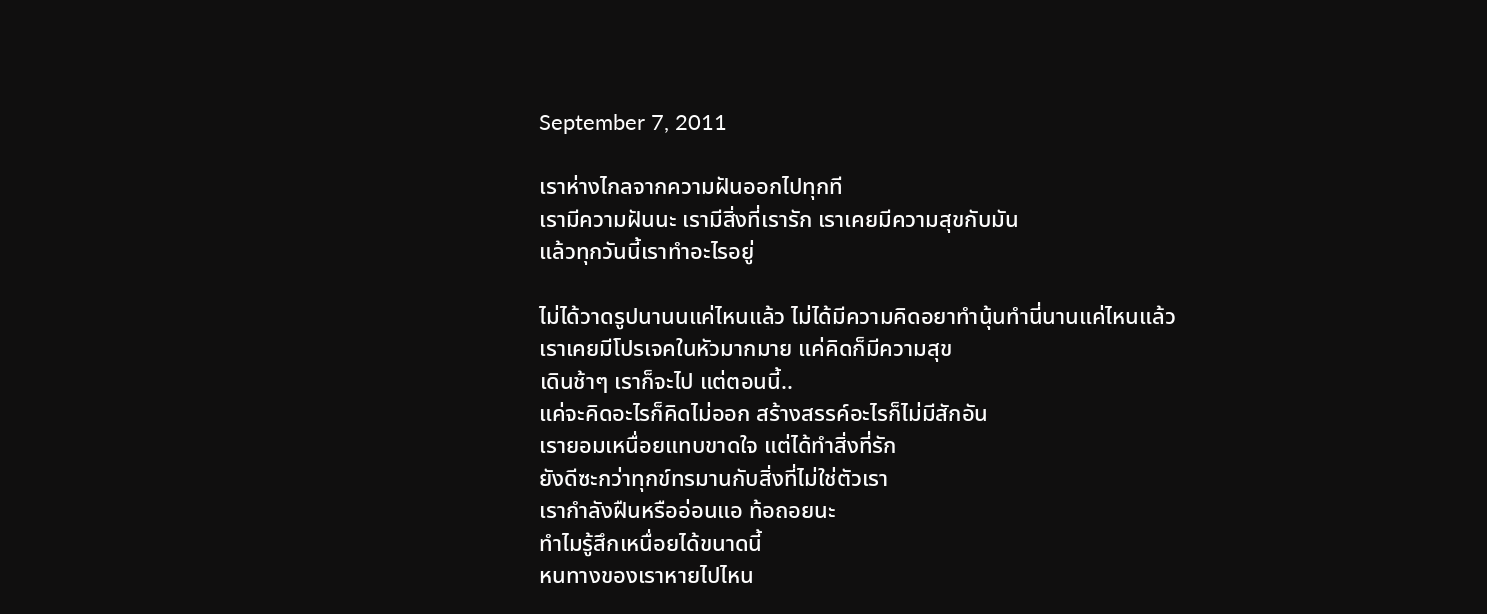September 7, 2011

เราห่างไกลจากความฝันออกไปทุกที
เรามีความฝันนะ เรามีสิ่งที่เรารัก เราเคยมีความสุขกับมัน
แล้วทุกวันนี้เราทำอะไรอยู่

ไม่ได้วาดรูปนานนแค่ไหนแล้ว ไม่ได้มีความคิดอยาทำนุ้นทำนี่นานแค่ไหนแล้ว
เราเคยมีโปรเจคในหัวมากมาย แค่คิดก็มีความสุข
เดินช้าๆ เราก็จะไป แต่ตอนนี้..
แค่จะคิดอะไรก็คิดไม่ออก สร้างสรรค์อะไรก็ไม่มีสักอัน
เรายอมเหนื่อยแทบขาดใจ แต่ได้ทำสิ่งที่รัก
ยังดีซะกว่าทุกข์ทรมานกับสิ่งที่ไม่ใช่ตัวเรา
เรากำลังฝืนหรืออ่อนแอ ท้อถอยนะ
ทำไมรู้สึกเหนื่อยได้ขนาดนี้
หนทางของเราหายไปไหน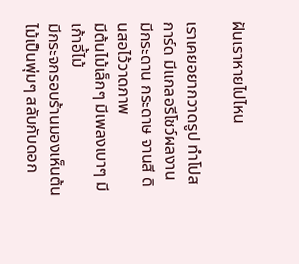ฝันเราหายไปไหน

เราเคยอยากวาดรูป ทำโปสการ์ด มีแกลอรีโชว์ผลงาน
มีกระดาน กระดาษ จานสี ดินสอไว้วาดภาพ
มีต้นไม้เล็กๆ มีเพลงเบาๆ มีเก้าอี้ไม้
มีกระจกรอบร้านมองเห็นต้นไม้เป็นพุ่มๆ สลับกับดอก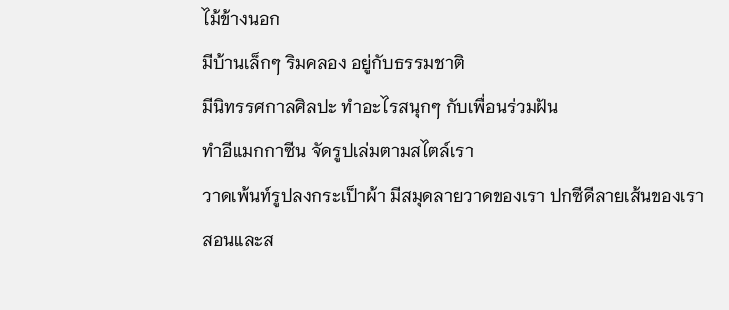ไม้ข้างนอก
มีบ้านเล็กๆ ริมคลอง อยู่กับธรรมชาติ
มีนิทรรศกาลศิลปะ ทำอะไรสนุกๆ กับเพื่อนร่วมฝัน
ทำอีแมกกาซีน จัดรูปเล่มตามสไตล์เรา
วาดเพ้นท์รูปลงกระเป็าผ้า มีสมุดลายวาดของเรา ปกซีดีลายเส้นของเรา
สอนและส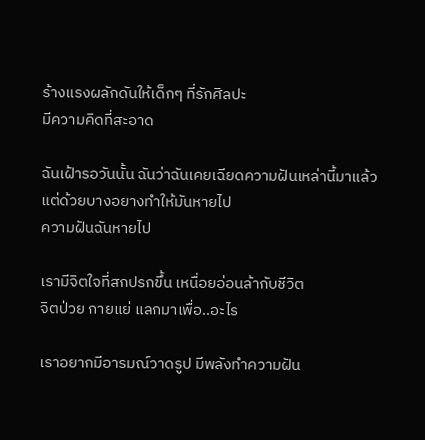ร้างแรงผลักดันให้เด็กๆ ที่รักศิลปะ
มีความคิดที่สะอาด

ฉันเฝ้ารอวันนั้น ฉันว่าฉันเคยเฉียดความฝันเหล่านี้มาแล้ว
แต่ด้วยบางอยางทำให้มันหายไป
ความฝันฉันหายไป

เรามีจิตใจที่สกปรกขึ้น เหนื่อยอ่อนล้ากับชีวิต
จิตป่วย กายแย่ แลกมาเพื่อ..อะไร

เราอยากมีอารมณ์วาดรูป มีพลังทำความฝัน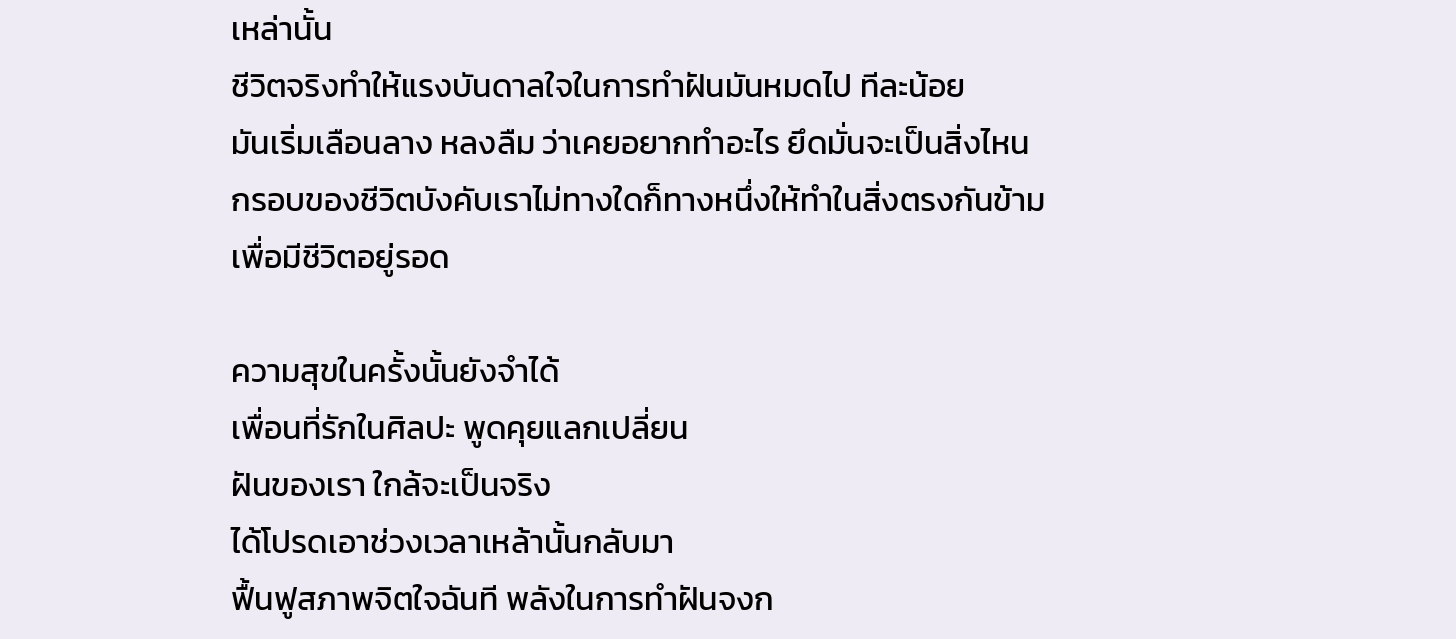เหล่านั้น
ชีวิตจริงทำให้แรงบันดาลใจในการทำฝันมันหมดไป ทีละน้อย
มันเริ่มเลือนลาง หลงลืม ว่าเคยอยากทำอะไร ยึดมั่นจะเป็นสิ่งไหน
กรอบของชีวิตบังคับเราไม่ทางใดก็ทางหนึ่งให้ทำในสิ่งตรงกันข้าม
เพื่อมีชีวิตอยู่รอด

ความสุขในครั้งนั้นยังจำได้
เพื่อนที่รักในศิลปะ พูดคุยแลกเปลี่ยน
ฝันของเรา ใกล้จะเป็นจริง
ได้โปรดเอาช่วงเวลาเหล้านั้นกลับมา
ฟื้นฟูสภาพจิตใจฉันที พลังในการทำฝันจงก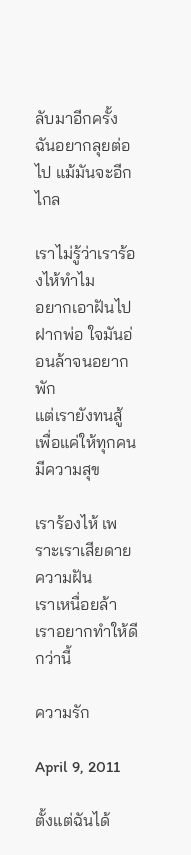ลับมาอีกครั้ง
ฉันอยากลุยต่อไป แม้มันจะอีกไกล

เราไม่รู้ว่าเราร้องไห้ทำไม
อยากเอาฝันไปฝากพ่อ ใจมันอ่อนล้าจนอยากพัก
แต่เรายังทนสู้ เพื่อแค่ให้ทุกคนมีความสุข

เราร้องไห้ เพราะเราเสียดายความฝัน
เราเหนื่อยล้า เราอยากทำให้ดีกว่านี้

ความรัก

April 9, 2011

ตั้งแต่ฉันได้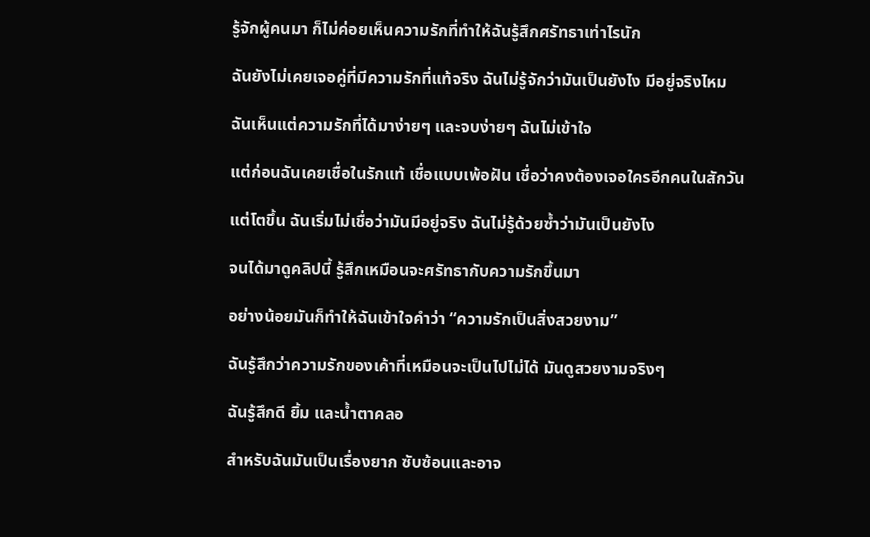รู้จักผู้คนมา ก็ไม่ค่อยเห็นความรักที่ทำให้ฉันรู้สึกศรัทธาเท่าไรนัก

ฉันยังไม่เคยเจอคู่ที่มีความรักที่แท้จริง ฉันไม่รู้จักว่ามันเป็นยังไง มีอยู่จริงไหม

ฉันเห็นแต่ความรักที่ได้มาง่ายๆ และจบง่ายๆ ฉันไม่เข้าใจ

แต่ก่อนฉันเคยเชื่อในรักแท้ เชื่อแบบเพ้อฝัน เชื่อว่าคงต้องเจอใครอีกคนในสักวัน

แต่โตขึ้น ฉันเริ่มไม่เชื่อว่ามันมีอยู่จริง ฉันไม่รู้ด้วยซ้ำว่ามันเป็นยังไง

จนได้มาดูคลิปนี้ รู้สึกเหมือนจะศรัทธากับความรักขึ้นมา

อย่างน้อยมันก็ทำให้ฉันเข้าใจคำว่า “ความรักเป็นสิ่งสวยงาม”

ฉันรู้สึกว่าความรักของเค้าที่เหมือนจะเป็นไปไม่ได้ มันดูสวยงามจริงๆ

ฉันรู้สึกดี ยิ้ม และน้ำตาคลอ

สำหรับฉันมันเป็นเรื่องยาก ซับซ้อนและอาจ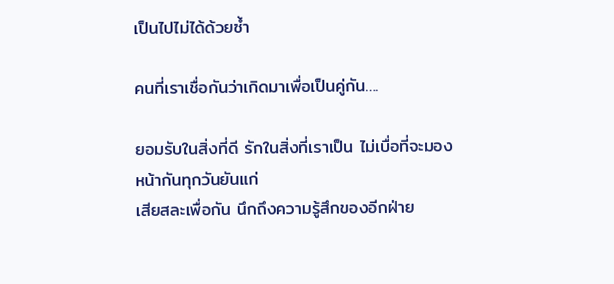เป็นไปไม่ได้ด้วยซ้ำ

คนที่เราเชื่อกันว่าเกิดมาเพื่อเป็นคู่กัน….

ยอมรับในสิ่งที่ดี รักในสิ่งที่เราเป็น ไม่เบื่อที่จะมองหน้ากันทุกวันยันแก่
เสียสละเพื่อกัน นึกถึงความรู้สึกของอีกฝ่าย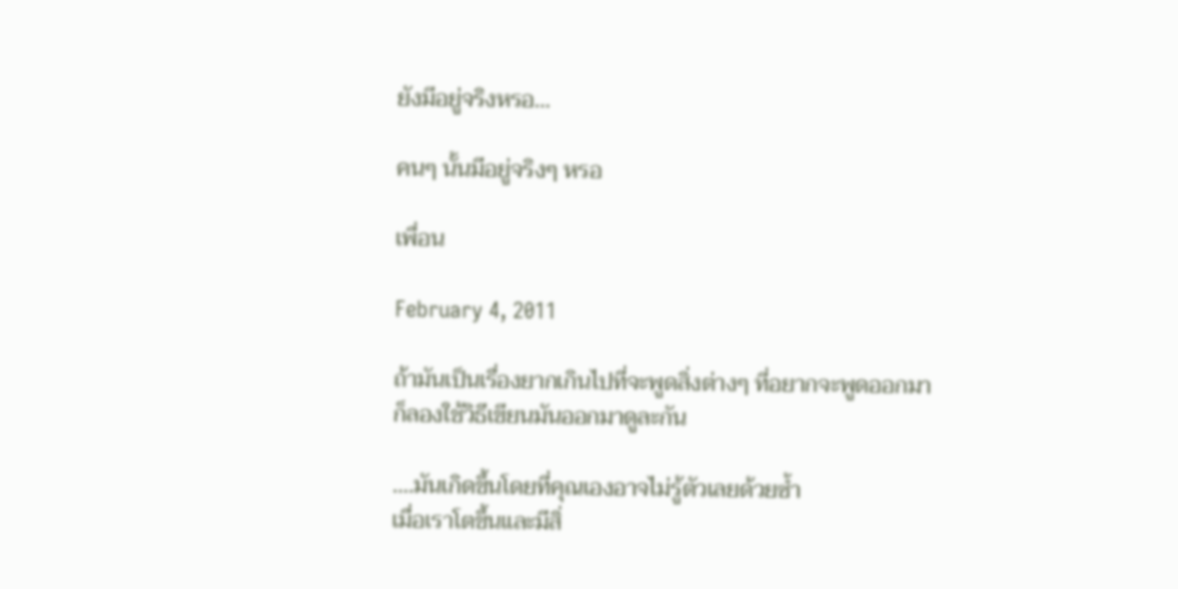ยังมีอยู่จริงหรอ…

คนๆ นั้นมีอยู่จริงๆ หรอ

เพื่อน

February 4, 2011

ถ้ามันเป็นเรื่องยากเกินไปที่จะพูดสิ่งต่างๆ ที่อยากจะพูดออกมา
ก็ลองใช้วิธีเขียนมันออกมาดูละกัน

….มันเกิดขึ้นโดยที่คุณเองอาจไม่รู้ตัวเลยด้วยซ้ำ
เมื่อเราโตขึ้นและมีสิ่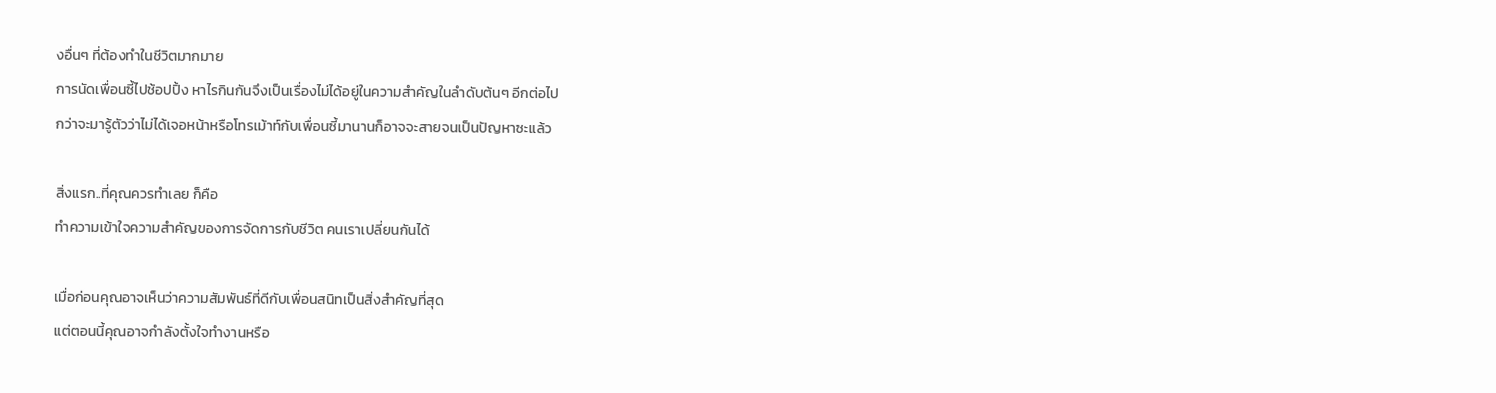งอื่นๆ ที่ต้องทำในชีวิตมากมาย
การนัดเพื่อนซี้ไปช้อปปิ้ง หาไรกินกันจึงเป็นเรื่องไม่ได้อยู่ในความสำคัญในลำดับต้นๆ อีกต่อไป
กว่าจะมารู้ตัวว่าไม่ได้เจอหน้าหรือโทรเม้าท์กับเพื่อนซี้มานานก็อาจจะสายจนเป็นปัญหาซะแล้ว

สิ่งแรก..ที่คุณควรทำเลย ก็คือ
ทำความเข้าใจความสำคัญของการจัดการกับชีวิต คนเราเปลี่ยนกันได้

เมื่อก่อนคุณอาจเห็นว่าความสัมพันธ์ที่ดีกับเพื่อนสนิทเป็นสิ่งสำคัญที่สุด
แต่ตอนนี้คุณอาจกำลังตั้งใจทำงานหรือ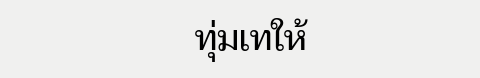ทุ่มเทให้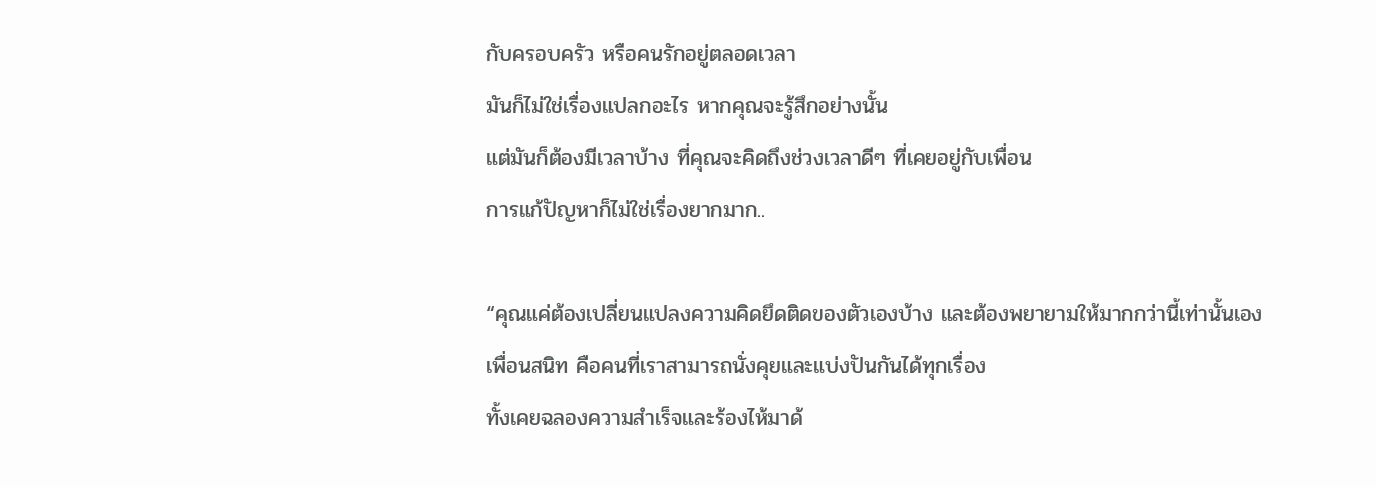กับครอบครัว หรือคนรักอยู่ตลอดเวลา
มันก็ไม่ใช่เรื่องแปลกอะไร หากคุณจะรู้สึกอย่างนั้น
แต่มันก็ต้องมีเวลาบ้าง ที่คุณจะคิดถึงช่วงเวลาดีๆ ที่เคยอยู่กับเพื่อน
การแก้ปัญหาก็ไม่ใช่เรื่องยากมาก..

“คุณแค่ต้องเปลี่ยนแปลงความคิดยึดติดของตัวเองบ้าง และต้องพยายามให้มากกว่านี้เท่านั้นเอง
เพื่อนสนิท คือคนที่เราสามารถนั่งคุยและแบ่งปันกันได้ทุกเรื่อง
ทั้งเคยฉลองความสำเร็จและร้องไห้มาด้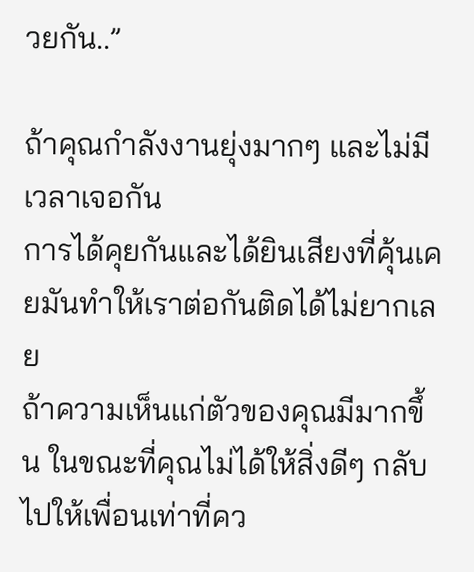วยกัน..”

ถ้าคุณกำลังงานยุ่งมากๆ และไม่มีเวลาเจอกัน
การได้คุยกันและได้ยินเสียงที่คุ้นเคยมันทำให้เราต่อกันติดได้ไม่ยากเลย
ถ้าความเห็นแก่ตัวของคุณมีมากขึ้น ในขณะที่คุณไม่ได้ให้สิ่งดีๆ กลับไปให้เพื่อนเท่าที่คว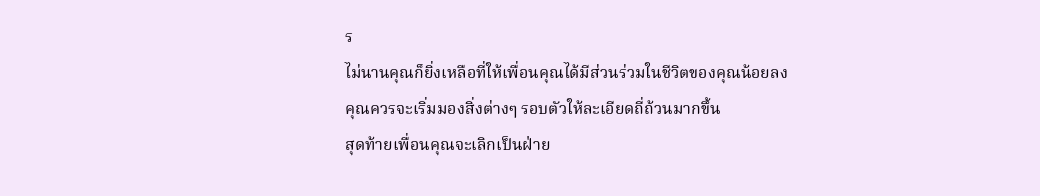ร
ไม่นานคุณก็ยิ่งเหลือที่ให้เพื่อนคุณได้มีส่วนร่วมในชีวิตของคุณน้อยลง
คุณควรจะเริ่มมองสิ่งต่างๆ รอบตัวให้ละเอียดถี่ถ้วนมากขึ้น
สุดท้ายเพื่อนคุณจะเลิกเป็นฝ่าย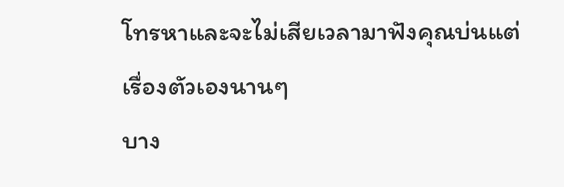โทรหาและจะไม่เสียเวลามาฟังคุณบ่นแต่เรื่องตัวเองนานๆ
บาง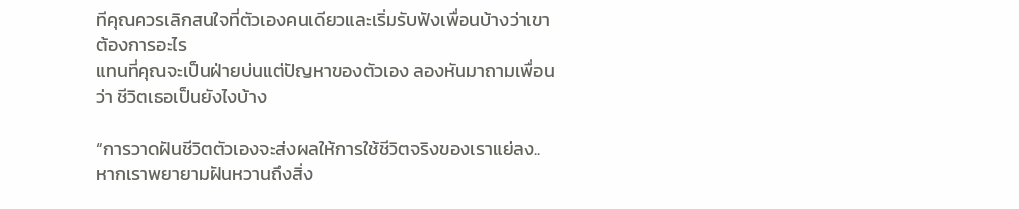ทีคุณควรเลิกสนใจที่ตัวเองคนเดียวและเริ่มรับฟังเพื่อนบ้างว่าเขาต้องการอะไร
แทนที่คุณจะเป็นฝ่ายบ่นแต่ปัญหาของตัวเอง ลองหันมาถามเพื่อนว่า ชีวิตเธอเป็นยังไงบ้าง

“การวาดฝันชีวิตตัวเองจะส่งผลให้การใช้ชีวิตจริงของเราแย่ลง..
หากเราพยายามฝันหวานถึงสิ่ง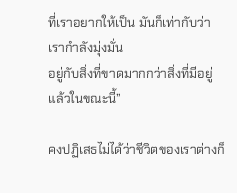ที่เราอยากให้เป็น มันก็เท่ากับว่าเรากำลังมุ่งมั่น
อยู่กับสิ่งที่ขาดมากกว่าสิ่งที่มีอยู่แล้วในขณะนี้”

คงปฏิเสธไม่ได้ว่าชีวิตของเราต่างก็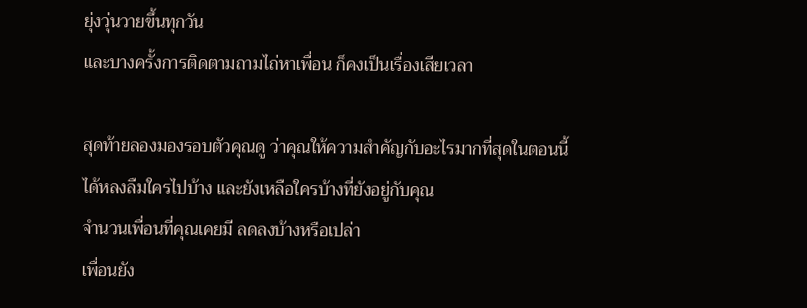ยุ่งวุ่นวายขึ้นทุกวัน
และบางครั้งการติดตามถามไถ่หาเพื่อน ก็คงเป็นเรื่องเสียเวลา

สุดท้ายลองมองรอบตัวคุณดู ว่าคุณให้ความสำคัญกับอะไรมากที่สุดในตอนนี้
ได้หลงลืมใครไปบ้าง และยังเหลือใครบ้างที่ยังอยู่กับคุณ
จำนวนเพื่อนที่คุณเคยมี ลดลงบ้างหรือเปล่า
เพื่อนยัง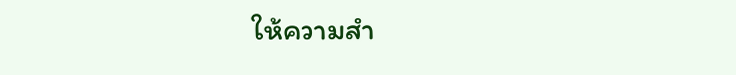ให้ความสำ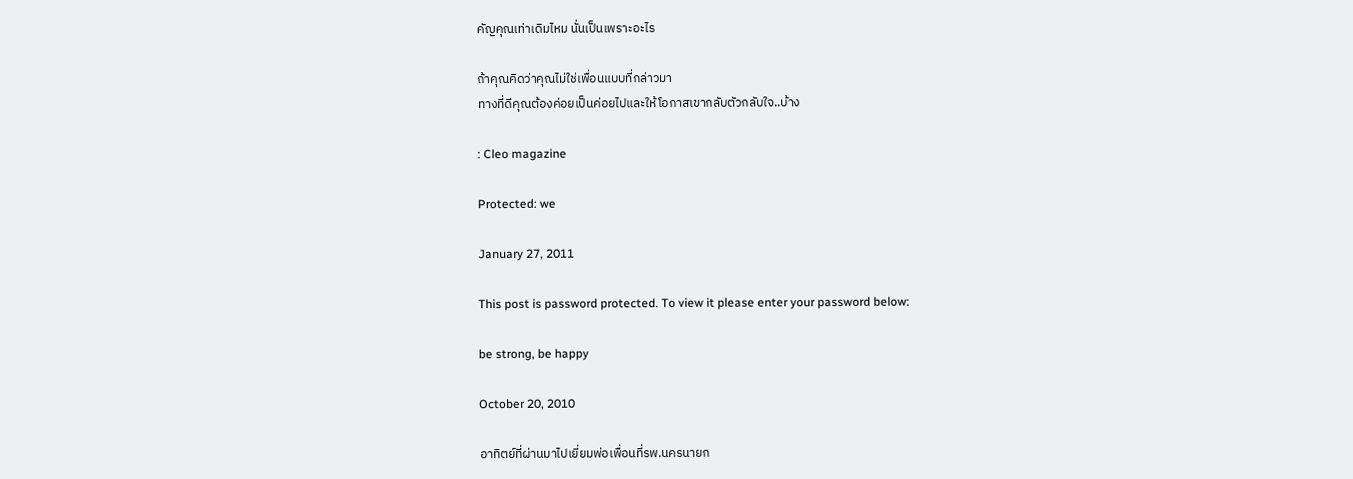คัญคุณเท่าเดิมไหม นั่นเป็นเพราะอะไร

ถ้าคุณคิดว่าคุณไม่ใช่เพื่อนแบบที่กล่าวมา
ทางที่ดีคุณต้องค่อยเป็นค่อยไปและให้โอกาสเขากลับตัวกลับใจ..บ้าง

: Cleo magazine

Protected: we

January 27, 2011

This post is password protected. To view it please enter your password below:

be strong, be happy

October 20, 2010

อาทิตย์ที่ผ่านมาไปเยี่ยมพ่อเพื่อนที่รพ.นครนายก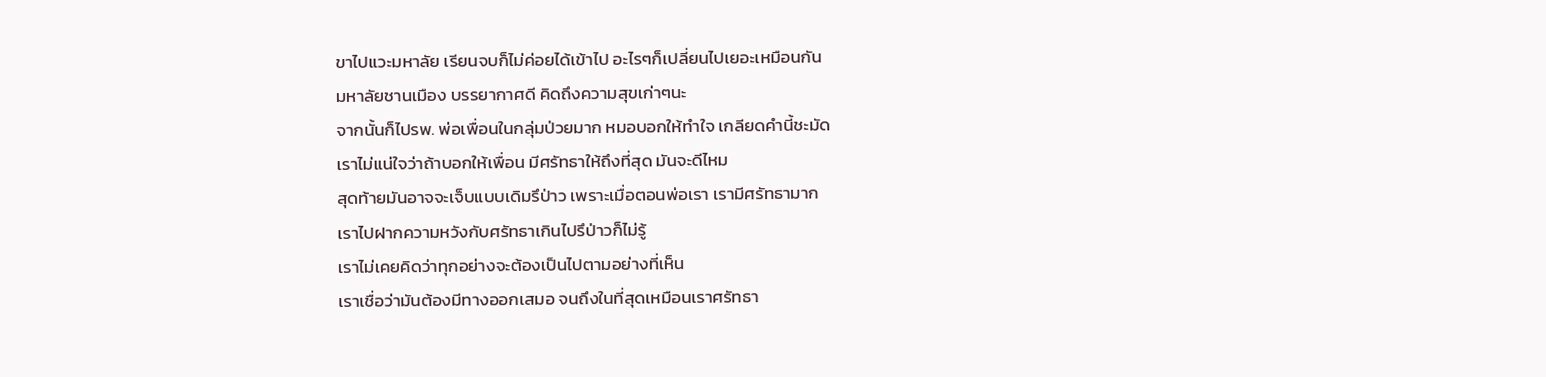ขาไปแวะมหาลัย เรียนจบก็ไม่ค่อยได้เข้าไป อะไรๆก็เปลี่ยนไปเยอะเหมือนกัน
มหาลัยชานเมือง บรรยากาศดี คิดถึงความสุขเก่าๆนะ
จากนั้นก็ไปรพ. พ่อเพื่อนในกลุ่มป่วยมาก หมอบอกให้ทำใจ เกลียดคำนี้ชะมัด
เราไม่แน่ใจว่าถ้าบอกให้เพื่อน มีศรัทธาให้ถึงที่สุด มันจะดีไหม
สุดท้ายมันอาจจะเจ็บแบบเดิมรึป่าว เพราะเมื่อตอนพ่อเรา เรามีศรัทธามาก
เราไปฝากความหวังกับศรัทธาเกินไปรึป่าวก็ไม่รู้
เราไม่เคยคิดว่าทุกอย่างจะต้องเป็นไปตามอย่างที่เห็น
เราเชื่อว่ามันต้องมีทางออกเสมอ จนถึงในที่สุดเหมือนเราศรัทธา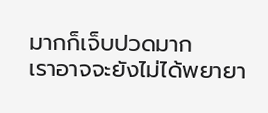มากก็เจ็บปวดมาก
เราอาจจะยังไม่ได้พยายา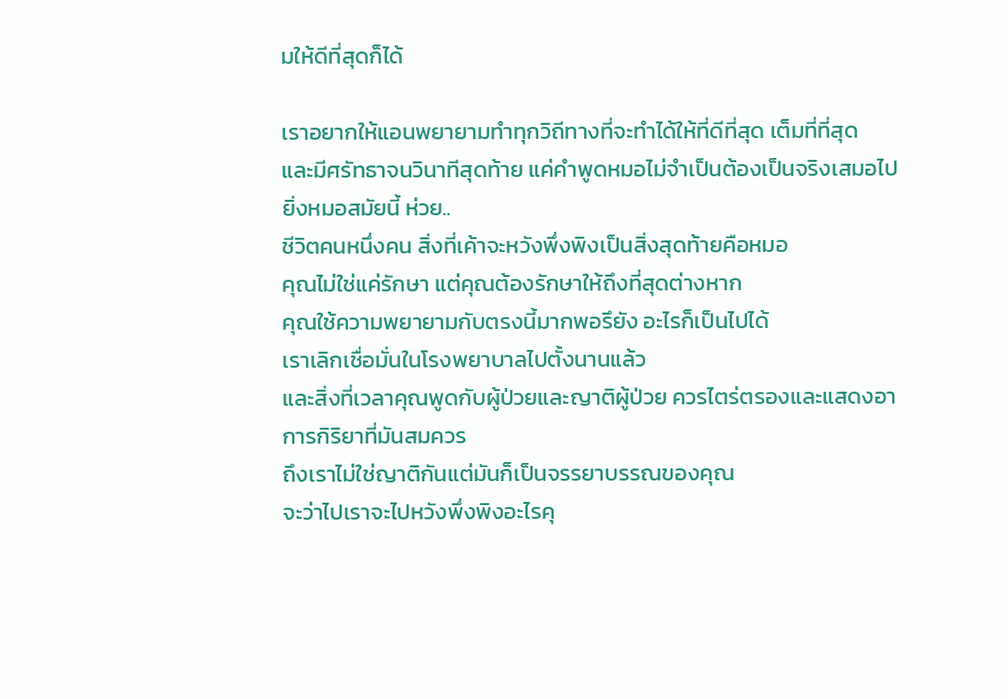มให้ดีที่สุดก็ได้

เราอยากให้แอนพยายามทำทุกวิถีทางที่จะทำได้ให้ที่ดีที่สุด เต็มที่ที่สุด
และมีศรัทธาจนวินาทีสุดท้าย แค่คำพูดหมอไม่จำเป็นต้องเป็นจริงเสมอไป
ยิ่งหมอสมัยนี้ ห่วย..
ชีวิตคนหนึ่งคน สิ่งที่เค้าจะหวังพึ่งพิงเป็นสิ่งสุดท้ายคือหมอ
คุณไม่ใช่แค่รักษา แต่คุณต้องรักษาให้ถึงที่สุดต่างหาก
คุณใช้ความพยายามกับตรงนี้มากพอรึยัง อะไรก็เป็นไปได้
เราเลิกเชื่อมั่นในโรงพยาบาลไปตั้งนานแล้ว
และสิ่งที่เวลาคุณพูดกับผู้ป่วยและญาติผู้ป่วย ควรไตร่ตรองและแสดงอาการกิริยาที่มันสมควร
ถึงเราไม่ใช่ญาติกันแต่มันก็เป็นจรรยาบรรณของคุณ
จะว่าไปเราจะไปหวังพึ่งพิงอะไรคุ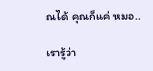ณได้ คุณก็แค่ หมอ..

เรารู้ว่า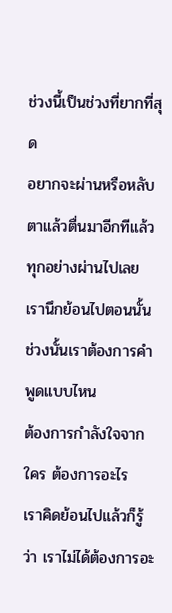ช่วงนี้เป็นช่วงที่ยากที่สุด
อยากจะผ่านหรือหลับตาแล้วตื่นมาอีกทีแล้วทุกอย่างผ่านไปเลย
เรานึกย้อนไปตอนนั้น ช่วงนั้นเราต้องการคำพูดแบบไหน
ต้องการกำลังใจจากใคร ต้องการอะไร
เราคิดย้อนไปแล้วก็รู้ว่า เราไม่ได้ต้องการอะ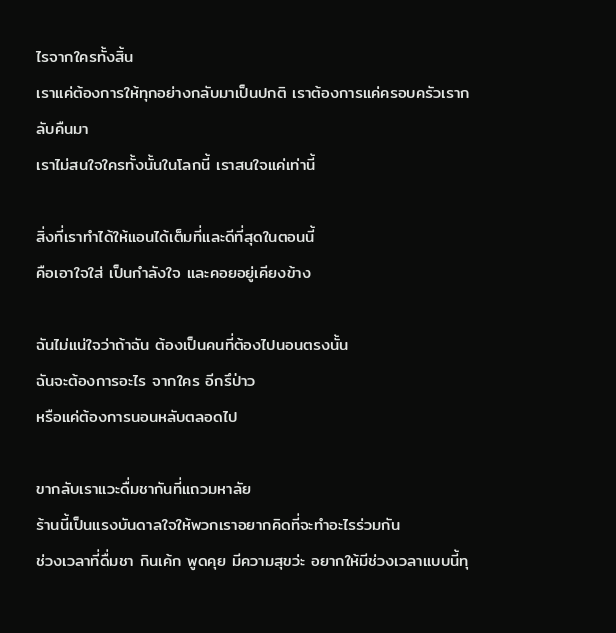ไรจากใครทั้งสิ้น
เราแค่ต้องการให้ทุกอย่างกลับมาเป็นปกติ เราต้องการแค่ครอบครัวเรากลับคืนมา
เราไม่สนใจใครทั้งนั้นในโลกนี้ เราสนใจแค่เท่านี้

สิ่งที่เราทำได้ให้แอนได้เต็มที่และดีที่สุดในตอนนี้
คือเอาใจใส่ เป็นกำลังใจ และคอยอยู่เคียงข้าง

ฉันไม่แน่ใจว่าถ้าฉัน ต้องเป็นคนที่ต้องไปนอนตรงนั้น
ฉันจะต้องการอะไร จากใคร อีกรึป่าว
หรือแค่ต้องการนอนหลับตลอดไป

ขากลับเราแวะดื่มชากันที่แถวมหาลัย
ร้านนี้เป็นแรงบันดาลใจให้พวกเราอยากคิดที่จะทำอะไรร่วมกัน
ช่วงเวลาที่ดื่มชา กินเค้ก พูดคุย มีความสุขว่ะ อยากให้มีช่วงเวลาแบบนี้ทุ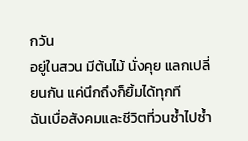กวัน
อยู่ในสวน มีต้นไม้ นั่งคุย แลกเปลี่ยนกัน แค่นึกถึงก็ยิ้มได้ทุกที
ฉันเบื่อสังคมและชีวิตที่วนซ้ำไปซ้ำ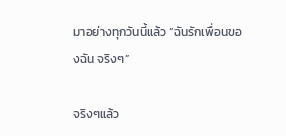มาอย่างทุกวันนี้แล้ว “ฉันรักเพื่อนของฉัน จริงๆ”

จริงๆแล้ว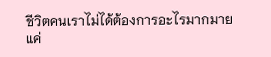ชีวิตคนเราไม่ได้ต้องการอะไรมากมาย
แค่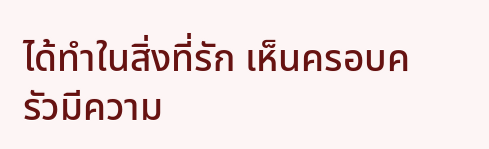ได้ทำในสิ่งที่รัก เห็นครอบครัวมีความ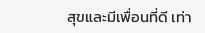สุขและมีเพื่อนที่ดี เท่า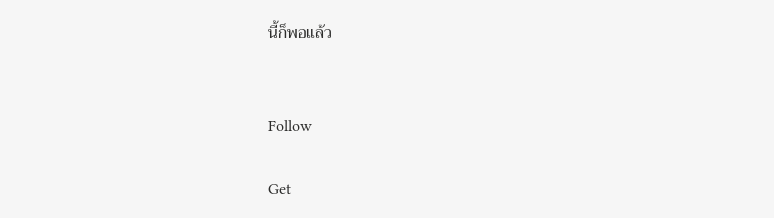นี้ก็พอแล้ว


Follow

Get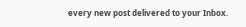every new post delivered to your Inbox.